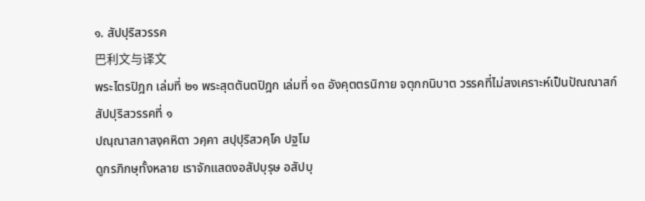๑. สัปปุริสวรรค
巴利文与译文
พระไตรปิฎก เล่มที่ ๒๑ พระสุตตันตปิฎก เล่มที่ ๑๓ อังคุตตรนิกาย จตุกกนิบาต วรรคที่ไม่สงเคราะห์เป็นปัณณาสก์ สัปปุริสวรรคที่ ๑
ปณฺณาสกาสงฺคหิตา วคฺคา สปฺปุริสวคฺโค ปฐโม
ดูกรภิกษุทั้งหลาย เราจักแสดงอสัปบุรุษ อสัปบุ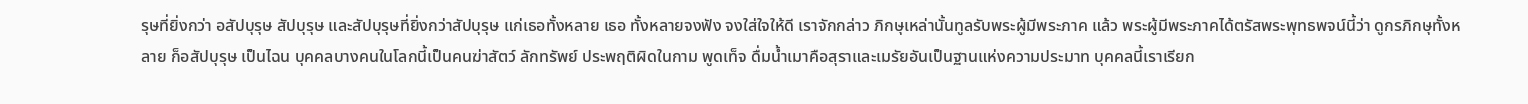รุษที่ยิ่งกว่า อสัปบุรุษ สัปบุรุษ และสัปบุรุษที่ยิ่งกว่าสัปบุรุษ แก่เธอทั้งหลาย เธอ ทั้งหลายจงฟัง จงใส่ใจให้ดี เราจักกล่าว ภิกษุเหล่านั้นทูลรับพระผู้มีพระภาค แล้ว พระผู้มีพระภาคได้ตรัสพระพุทธพจน์นี้ว่า ดูกรภิกษุทั้งหลาย ก็อสัปบุรุษ เป็นไฉน บุคคลบางคนในโลกนี้เป็นคนฆ่าสัตว์ ลักทรัพย์ ประพฤติผิดในกาม พูดเท็จ ดื่มน้ำเมาคือสุราและเมรัยอันเป็นฐานแห่งความประมาท บุคคลนี้เราเรียก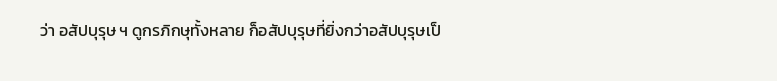ว่า อสัปบุรุษ ฯ ดูกรภิกษุทั้งหลาย ก็อสัปบุรุษที่ยิ่งกว่าอสัปบุรุษเป็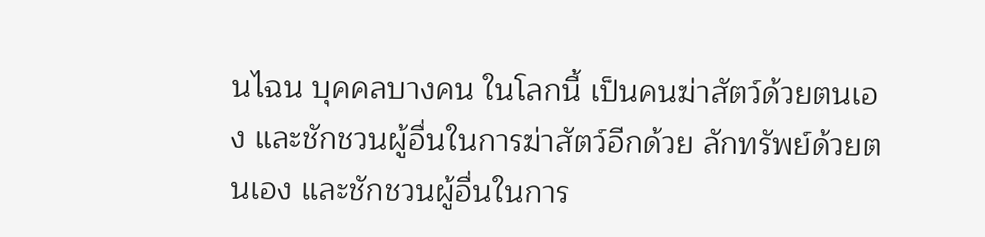นไฉน บุคคลบางคน ในโลกนี้ เป็นคนฆ่าสัตว์ด้วยตนเอง และชักชวนผู้อื่นในการฆ่าสัตว์อีกด้วย ลักทรัพย์ด้วยตนเอง และชักชวนผู้อื่นในการ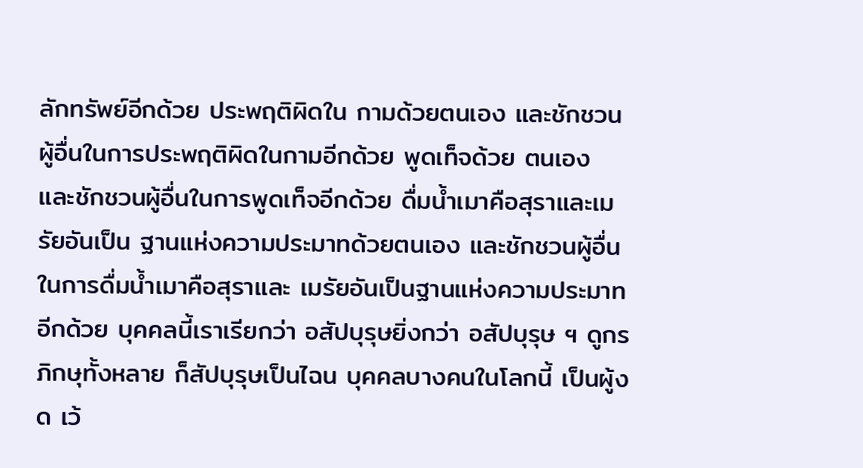ลักทรัพย์อีกด้วย ประพฤติผิดใน กามด้วยตนเอง และชักชวนผู้อื่นในการประพฤติผิดในกามอีกด้วย พูดเท็จด้วย ตนเอง และชักชวนผู้อื่นในการพูดเท็จอีกด้วย ดื่มน้ำเมาคือสุราและเมรัยอันเป็น ฐานแห่งความประมาทด้วยตนเอง และชักชวนผู้อื่นในการดื่มน้ำเมาคือสุราและ เมรัยอันเป็นฐานแห่งความประมาทอีกด้วย บุคคลนี้เราเรียกว่า อสัปบุรุษยิ่งกว่า อสัปบุรุษ ฯ ดูกรภิกษุทั้งหลาย ก็สัปบุรุษเป็นไฉน บุคคลบางคนในโลกนี้ เป็นผู้งด เว้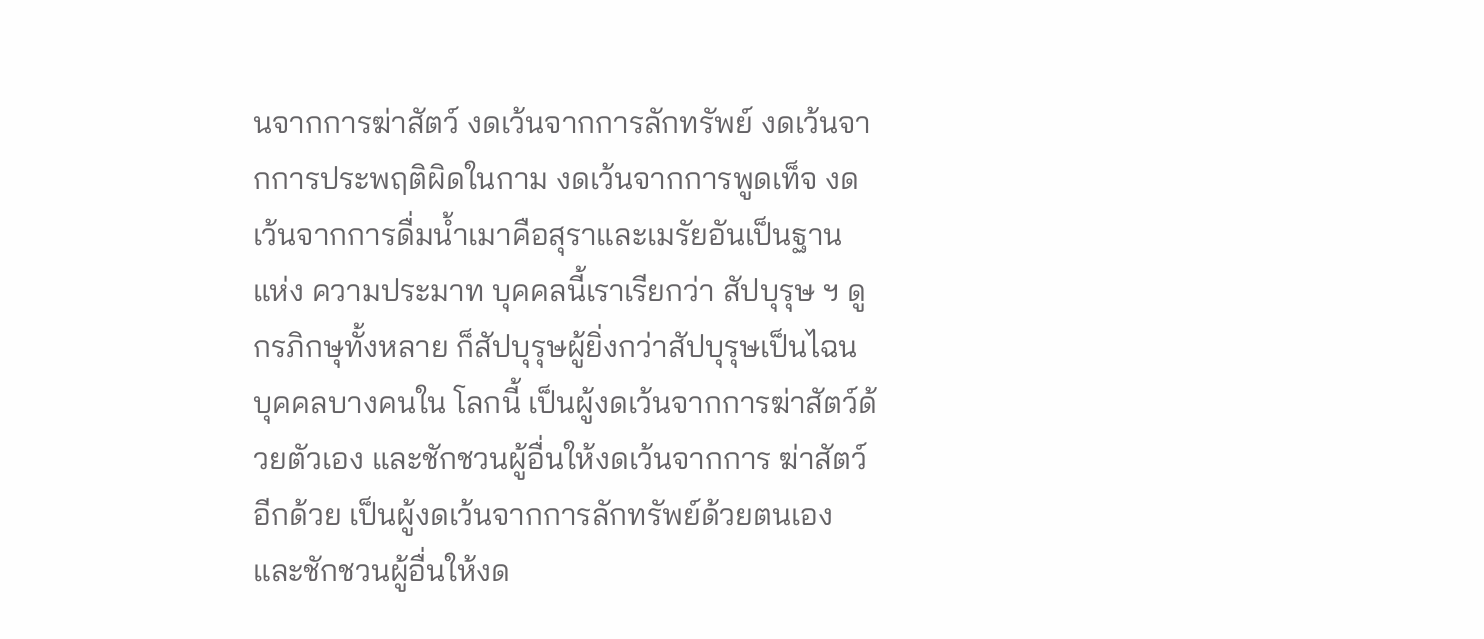นจากการฆ่าสัตว์ งดเว้นจากการลักทรัพย์ งดเว้นจากการประพฤติผิดในกาม งดเว้นจากการพูดเท็จ งดเว้นจากการดื่มน้ำเมาคือสุราและเมรัยอันเป็นฐานแห่ง ความประมาท บุคคลนี้เราเรียกว่า สัปบุรุษ ฯ ดูกรภิกษุทั้งหลาย ก็สัปบุรุษผู้ยิ่งกว่าสัปบุรุษเป็นไฉน บุคคลบางคนใน โลกนี้ เป็นผู้งดเว้นจากการฆ่าสัตว์ด้วยตัวเอง และชักชวนผู้อื่นให้งดเว้นจากการ ฆ่าสัตว์อีกด้วย เป็นผู้งดเว้นจากการลักทรัพย์ด้วยตนเอง และชักชวนผู้อื่นให้งด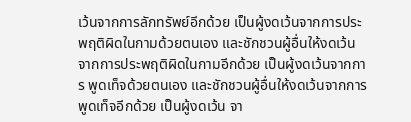เว้นจากการลักทรัพย์อีกด้วย เป็นผู้งดเว้นจากการประพฤติผิดในกามด้วยตนเอง และชักชวนผู้อื่นให้งดเว้นจากการประพฤติผิดในกามอีกด้วย เป็นผู้งดเว้นจากการ พูดเท็จด้วยตนเอง และชักชวนผู้อื่นให้งดเว้นจากการพูดเท็จอีกด้วย เป็นผู้งดเว้น จา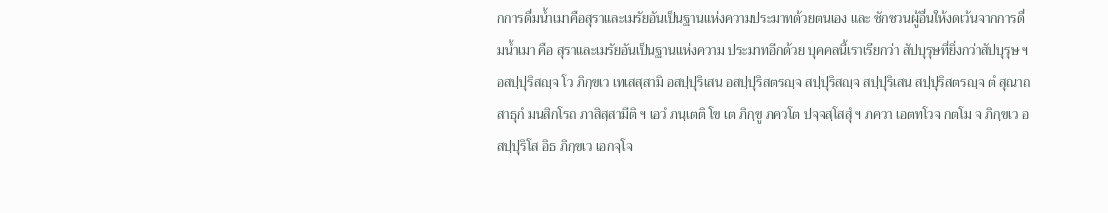กการดื่มน้ำเมาคือสุราและเมรัยอันเป็นฐานแห่งความประมาทด้วยตนเอง และ ชักชวนผู้อื่นให้งดเว้นจากการดื่มน้ำเมา คือ สุราและเมรัยอันเป็นฐานแห่งความ ประมาทอีกด้วย บุคคลนี้เราเรียกว่า สัปบุรุษที่ยิ่งกว่าสัปบุรุษ ฯ
อสปฺปุริสญฺจ โว ภิกฺขเว เทเสสฺสามิ อสปฺปุริเสน อสปฺปุริสตรญฺจ สปฺปุริสญฺจ สปฺปุริเสน สปฺปุริสตรญฺจ ตํ สุณาถ สาธุกํ มนสิกโรถ ภาสิสฺสามีติ ฯ เอวํ ภนฺเตติ โข เต ภิกฺขู ภควโต ปจฺจสฺโสสุํ ฯ ภควา เอตทโวจ กตโม จ ภิกฺขเว อสปฺปุริโส อิธ ภิกฺขเว เอกจฺโจ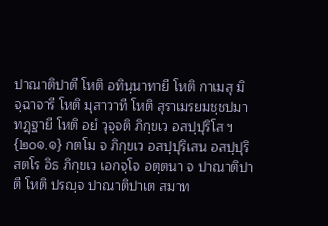ปาณาติปาตี โหติ อทินฺนาทายี โหติ กาเมสุ มิจฺฉาจารี โหติ มุสาวาที โหติ สุราเมรยมชฺชปมาทฏฺฐายี โหติ อยํ วุจฺจติ ภิกฺขเว อสปฺปุริโส ฯ {๒๐๑.๑} กตโม จ ภิกฺขเว อสปฺปุริเสน อสปฺปุริสตโร อิธ ภิกฺขเว เอกจฺโจ อตฺตนา จ ปาณาติปาตี โหติ ปรญฺจ ปาณาติปาเต สมาท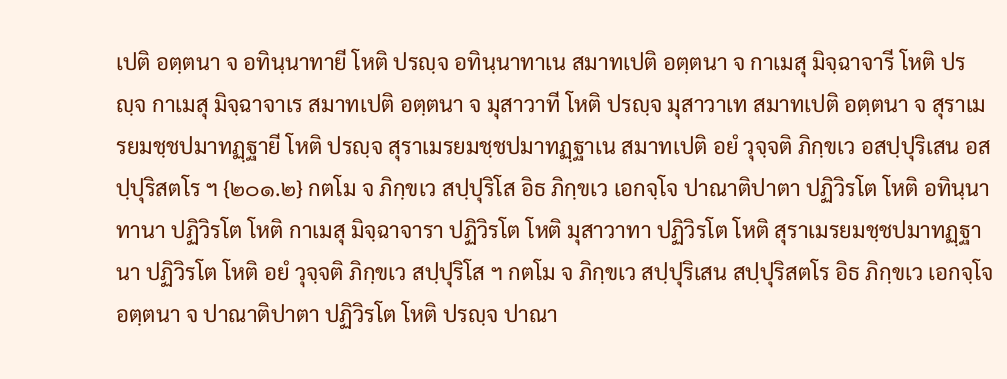เปติ อตฺตนา จ อทินฺนาทายี โหติ ปรญฺจ อทินฺนาทาเน สมาทเปติ อตฺตนา จ กาเมสุ มิจฺฉาจารี โหติ ปรญฺจ กาเมสุ มิจฺฉาจาเร สมาทเปติ อตฺตนา จ มุสาวาที โหติ ปรญฺจ มุสาวาเท สมาทเปติ อตฺตนา จ สุราเมรยมชฺชปมาทฏฺฐายี โหติ ปรญฺจ สุราเมรยมชฺชปมาทฏฺฐาเน สมาทเปติ อยํ วุจฺจติ ภิกฺขเว อสปฺปุริเสน อสปฺปุริสตโร ฯ {๒๐๑.๒} กตโม จ ภิกฺขเว สปฺปุริโส อิธ ภิกฺขเว เอกจฺโจ ปาณาติปาตา ปฏิวิรโต โหติ อทินฺนาทานา ปฏิวิรโต โหติ กาเมสุ มิจฺฉาจารา ปฏิวิรโต โหติ มุสาวาทา ปฏิวิรโต โหติ สุราเมรยมชฺชปมาทฏฺฐานา ปฏิวิรโต โหติ อยํ วุจฺจติ ภิกฺขเว สปฺปุริโส ฯ กตโม จ ภิกฺขเว สปฺปุริเสน สปฺปุริสตโร อิธ ภิกฺขเว เอกจฺโจ อตฺตนา จ ปาณาติปาตา ปฏิวิรโต โหติ ปรญฺจ ปาณา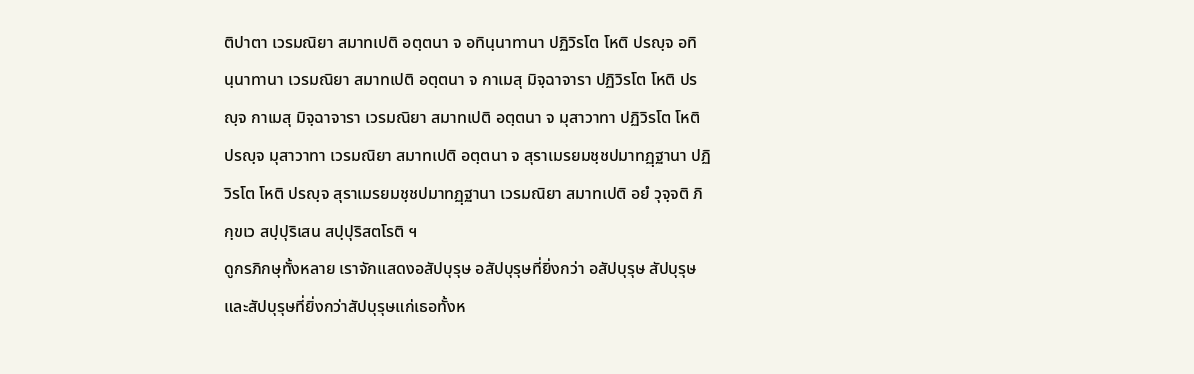ติปาตา เวรมณิยา สมาทเปติ อตฺตนา จ อทินฺนาทานา ปฏิวิรโต โหติ ปรญฺจ อทินฺนาทานา เวรมณิยา สมาทเปติ อตฺตนา จ กาเมสุ มิจฺฉาจารา ปฏิวิรโต โหติ ปรญฺจ กาเมสุ มิจฺฉาจารา เวรมณิยา สมาทเปติ อตฺตนา จ มุสาวาทา ปฏิวิรโต โหติ ปรญฺจ มุสาวาทา เวรมณิยา สมาทเปติ อตฺตนา จ สุราเมรยมชฺชปมาทฏฺฐานา ปฏิวิรโต โหติ ปรญฺจ สุราเมรยมชฺชปมาทฏฺฐานา เวรมณิยา สมาทเปติ อยํ วุจฺจติ ภิกฺขเว สปฺปุริเสน สปฺปุริสตโรติ ฯ
ดูกรภิกษุทั้งหลาย เราจักแสดงอสัปบุรุษ อสัปบุรุษที่ยิ่งกว่า อสัปบุรุษ สัปบุรุษ และสัปบุรุษที่ยิ่งกว่าสัปบุรุษแก่เธอทั้งห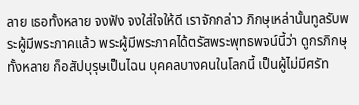ลาย เธอทั้งหลาย จงฟัง จงใส่ใจให้ดี เราจักกล่าว ภิกษุเหล่านั้นทูลรับพระผู้มีพระภาคแล้ว พระผู้มีพระภาคได้ตรัสพระพุทธพจน์นี้ว่า ดูกรภิกษุทั้งหลาย ก็อสัปบุรุษเป็นไฉน บุคคลบางคนในโลกนี้ เป็นผู้ไม่มีศรัท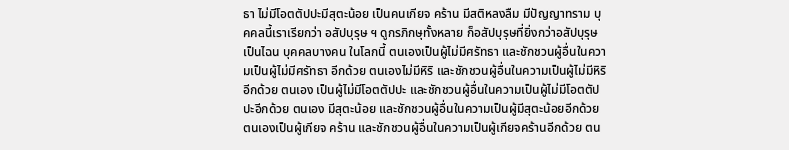ธา ไม่มีโอตตัปปะมีสุตะน้อย เป็นคนเกียจ คร้าน มีสติหลงลืม มีปัญญาทราม บุคคลนี้เราเรียกว่า อสัปบุรุษ ฯ ดูกรภิกษุทั้งหลาย ก็อสัปบุรุษที่ยิ่งกว่าอสัปบุรุษเป็นไฉน บุคคลบางคน ในโลกนี้ ตนเองเป็นผู้ไม่มีศรัทธา และชักชวนผู้อื่นในความเป็นผู้ไม่มีศรัทธา อีกด้วย ตนเองไม่มีหิริ และชักชวนผู้อื่นในความเป็นผู้ไม่มีหิริอีกด้วย ตนเอง เป็นผู้ไม่มีโอตตัปปะ และชักชวนผู้อื่นในความเป็นผู้ไม่มีโอตตัปปะอีกด้วย ตนเอง มีสุตะน้อย และชักชวนผู้อื่นในความเป็นผู้มีสุตะน้อยอีกด้วย ตนเองเป็นผู้เกียจ คร้าน และชักชวนผู้อื่นในความเป็นผู้เกียจคร้านอีกด้วย ตน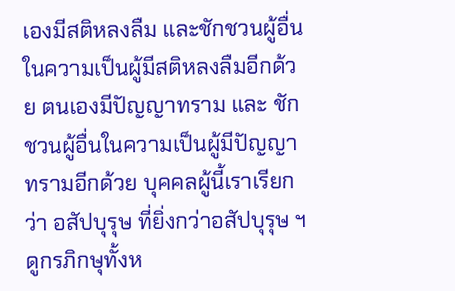เองมีสติหลงลืม และชักชวนผู้อื่นในความเป็นผู้มีสติหลงลืมอีกด้วย ตนเองมีปัญญาทราม และ ชักชวนผู้อื่นในความเป็นผู้มีปัญญาทรามอีกด้วย บุคคลผู้นี้เราเรียกว่า อสัปบุรุษ ที่ยิ่งกว่าอสัปบุรุษ ฯ ดูกรภิกษุทั้งห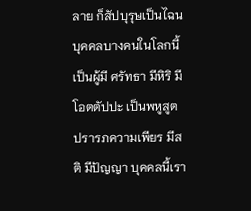ลาย ก็สัปบุรุษเป็นไฉน บุคคลบางคนในโลกนี้ เป็นผู้มี ศรัทธา มีหิริ มีโอตตัปปะ เป็นพหูสูต ปรารภความเพียร มีสติ มีปัญญา บุคคลนี้เรา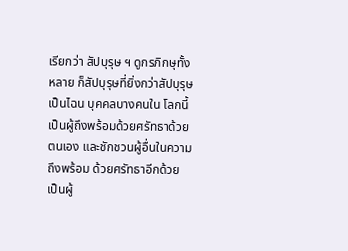เรียกว่า สัปบุรุษ ฯ ดูกรภิกษุทั้งหลาย ก็สัปบุรุษที่ยิ่งกว่าสัปบุรุษเป็นไฉน บุคคลบางคนใน โลกนี้ เป็นผู้ถึงพร้อมด้วยศรัทธาด้วยตนเอง และชักชวนผู้อื่นในความถึงพร้อม ด้วยศรัทธาอีกด้วย เป็นผู้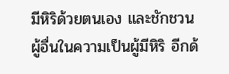มีหิริด้วยตนเอง และชักชวนผู้อื่นในความเป็นผู้มีหิริ อีกด้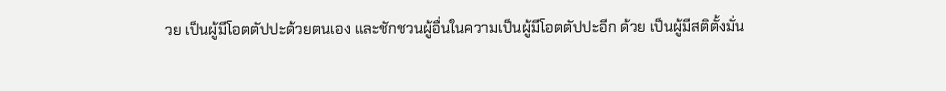วย เป็นผู้มีโอตตัปปะด้วยตนเอง และชักชวนผู้อื่นในความเป็นผู้มีโอตตัปปะอีก ด้วย เป็นผู้มีสติตั้งมั่น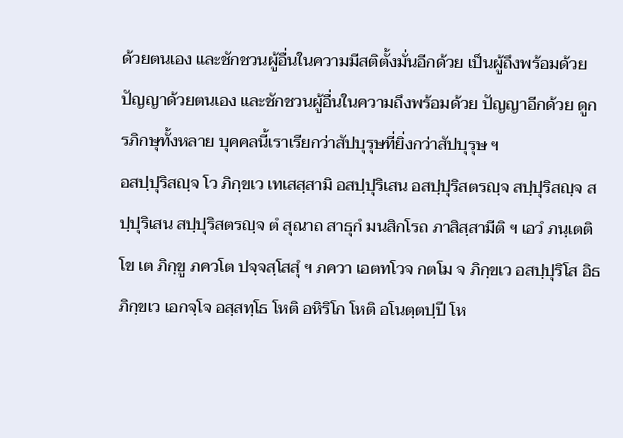ด้วยตนเอง และชักชวนผู้อื่นในความมีสติตั้งมั่นอีกด้วย เป็นผู้ถึงพร้อมด้วยปัญญาด้วยตนเอง และชักชวนผู้อื่นในความถึงพร้อมด้วย ปัญญาอีกด้วย ดูกรภิกษุทั้งหลาย บุคคลนี้เราเรียกว่าสัปบุรุษที่ยิ่งกว่าสัปบุรุษ ฯ
อสปฺปุริสญฺจ โว ภิกฺขเว เทเสสฺสามิ อสปฺปุริเสน อสปฺปุริสตรญฺจ สปฺปุริสญฺจ สปฺปุริเสน สปฺปุริสตรญฺจ ตํ สุณาถ สาธุกํ มนสิกโรถ ภาสิสฺสามีติ ฯ เอวํ ภนฺเตติ โข เต ภิกฺขู ภควโต ปจฺจสฺโสสุํ ฯ ภควา เอตทโวจ กตโม จ ภิกฺขเว อสปฺปุริโส อิธ ภิกฺขเว เอกจฺโจ อสฺสทฺโธ โหติ อหิริโก โหติ อโนตฺตปฺปี โห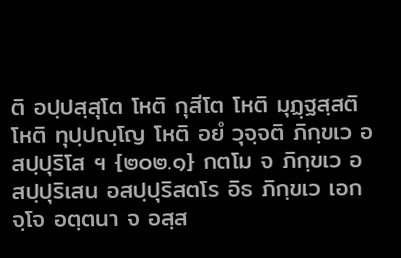ติ อปฺปสฺสุโต โหติ กุสีโต โหติ มุฏฺฐสฺสติ โหติ ทุปฺปญฺโญ โหติ อยํ วุจฺจติ ภิกฺขเว อสปฺปุริโส ฯ {๒๐๒.๑} กตโม จ ภิกฺขเว อสปฺปุริเสน อสปฺปุริสตโร อิธ ภิกฺขเว เอกจฺโจ อตฺตนา จ อสฺส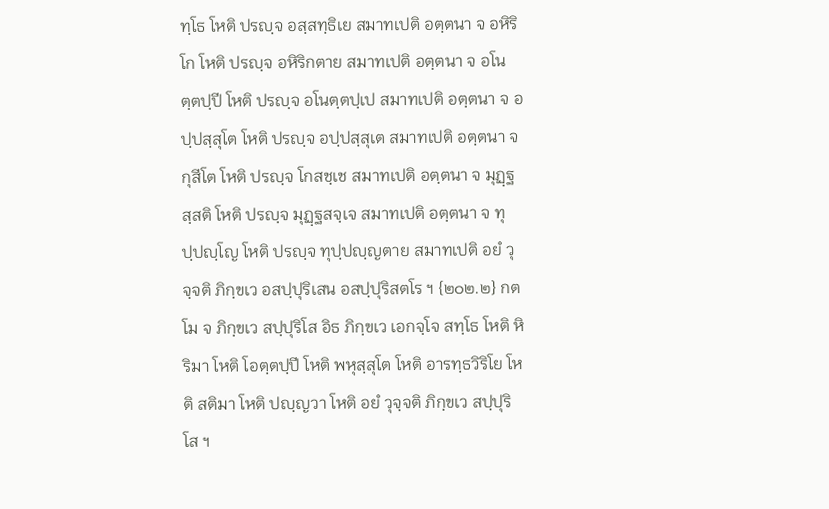ทฺโธ โหติ ปรญฺจ อสฺสทฺธิเย สมาทเปติ อตฺตนา จ อหิริโก โหติ ปรญฺจ อหิริกตาย สมาทเปติ อตฺตนา จ อโนตฺตปฺปี โหติ ปรญฺจ อโนตฺตปฺเป สมาทเปติ อตฺตนา จ อปฺปสฺสุโต โหติ ปรญฺจ อปฺปสฺสุเต สมาทเปติ อตฺตนา จ กุสีโต โหติ ปรญฺจ โกสชฺเช สมาทเปติ อตฺตนา จ มุฏฺฐสฺสติ โหติ ปรญฺจ มุฏฺฐสจฺเจ สมาทเปติ อตฺตนา จ ทุปฺปญฺโญ โหติ ปรญฺจ ทุปฺปญฺญตาย สมาทเปติ อยํ วุจฺจติ ภิกฺขเว อสปฺปุริเสน อสปฺปุริสตโร ฯ {๒๐๒.๒} กตโม จ ภิกฺขเว สปฺปุริโส อิธ ภิกฺขเว เอกจฺโจ สทฺโธ โหติ หิริมา โหติ โอตฺตปฺปี โหติ พหุสฺสุโต โหติ อารทฺธวิริโย โหติ สติมา โหติ ปญฺญวา โหติ อยํ วุจฺจติ ภิกฺขเว สปฺปุริโส ฯ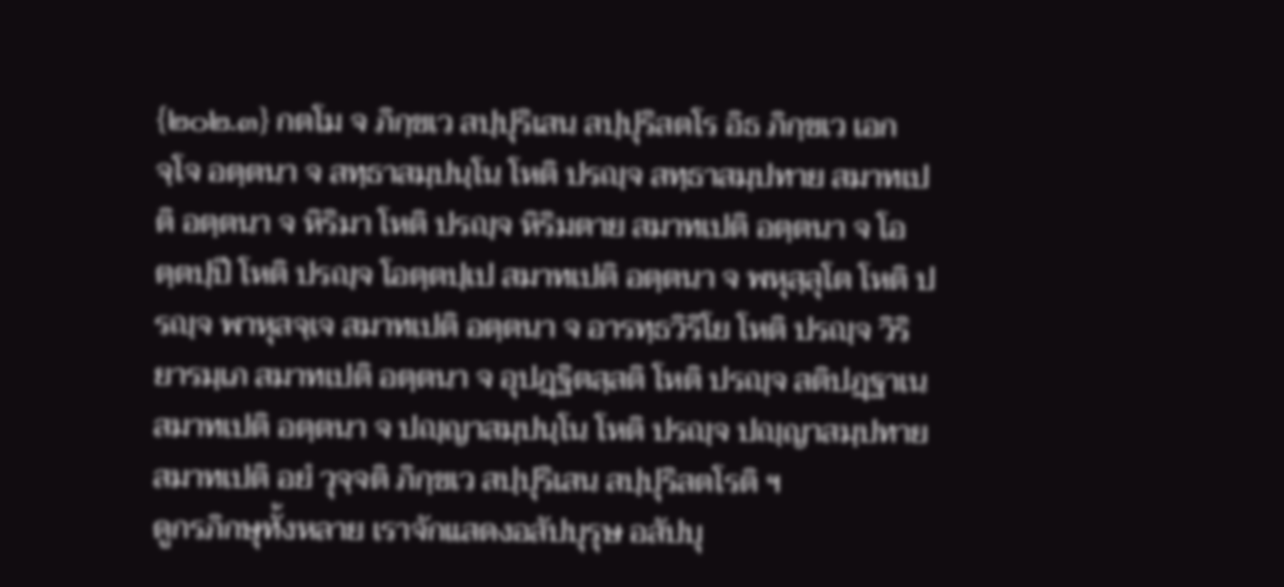{๒๐๒.๓} กตโม จ ภิกฺขเว สปฺปุริเสน สปฺปุริสตโร อิธ ภิกฺขเว เอกจฺโจ อตฺตนา จ สทฺธาสมฺปนฺโน โหติ ปรญฺจ สทฺธาสมฺปทาย สมาทเปติ อตฺตนา จ หิริมา โหติ ปรญฺจ หิริมตาย สมาทเปติ อตฺตนา จ โอตฺตปฺปี โหติ ปรญฺจ โอตฺตปฺเป สมาทเปติ อตฺตนา จ พหุสฺสุโต โหติ ปรญฺจ พาหุสจฺเจ สมาทเปติ อตฺตนา จ อารทฺธวิริโย โหติ ปรญฺจ วิริยารมฺเภ สมาทเปติ อตฺตนา จ อุปฏฺฐิตสฺสติ โหติ ปรญฺจ สติปฏฺฐาเน สมาทเปติ อตฺตนา จ ปญฺญาสมฺปนฺโน โหติ ปรญฺจ ปญฺญาสมฺปทาย สมาทเปติ อยํ วุจฺจติ ภิกฺขเว สปฺปุริเสน สปฺปุริสตโรติ ฯ
ดูกรภิกษุทั้งหลาย เราจักแสดงอสัปบุรุษ อสัปบุ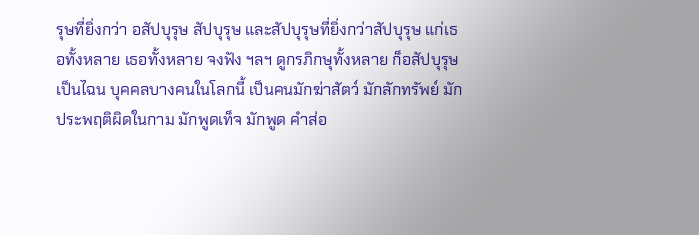รุษที่ยิ่งกว่า อสัปบุรุษ สัปบุรุษ และสัปบุรุษที่ยิ่งกว่าสัปบุรุษ แก่เธอทั้งหลาย เธอทั้งหลาย จงฟัง ฯลฯ ดูกรภิกษุทั้งหลาย ก็อสัปบุรุษเป็นไฉน บุคคลบางคนในโลกนี้ เป็นคนมักฆ่าสัตว์ มักลักทรัพย์ มักประพฤติผิดในกาม มักพูดเท็จ มักพูด คำส่อ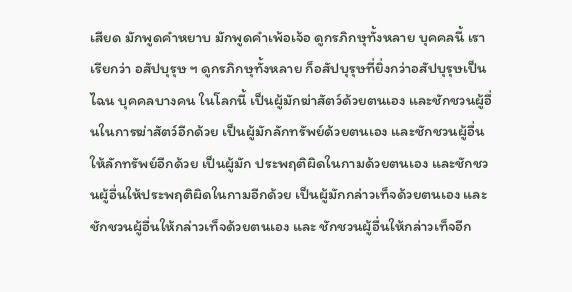เสียด มักพูดคำหยาบ มักพูดคำเพ้อเจ้อ ดูกรภิกษุทั้งหลาย บุคคลนี้ เราเรียกว่า อสัปบุรุษ ฯ ดูกรภิกษุทั้งหลาย ก็อสัปบุรุษที่ยิ่งกว่าอสัปบุรุษเป็นไฉน บุคคลบางคน ในโลกนี้ เป็นผู้มักฆ่าสัตว์ด้วยตนเอง และชักชวนผู้อื่นในการฆ่าสัตว์อีกด้วย เป็นผู้มักลักทรัพย์ด้วยตนเอง และชักชวนผู้อื่นให้ลักทรัพย์อีกด้วย เป็นผู้มัก ประพฤติผิดในกามด้วยตนเอง และชักชวนผู้อื่นให้ประพฤติผิดในกามอีกด้วย เป็นผู้มักกล่าวเท็จด้วยตนเอง และชักชวนผู้อื่นให้กล่าวเท็จด้วยตนเอง และ ชักชวนผู้อื่นให้กล่าวเท็จอีก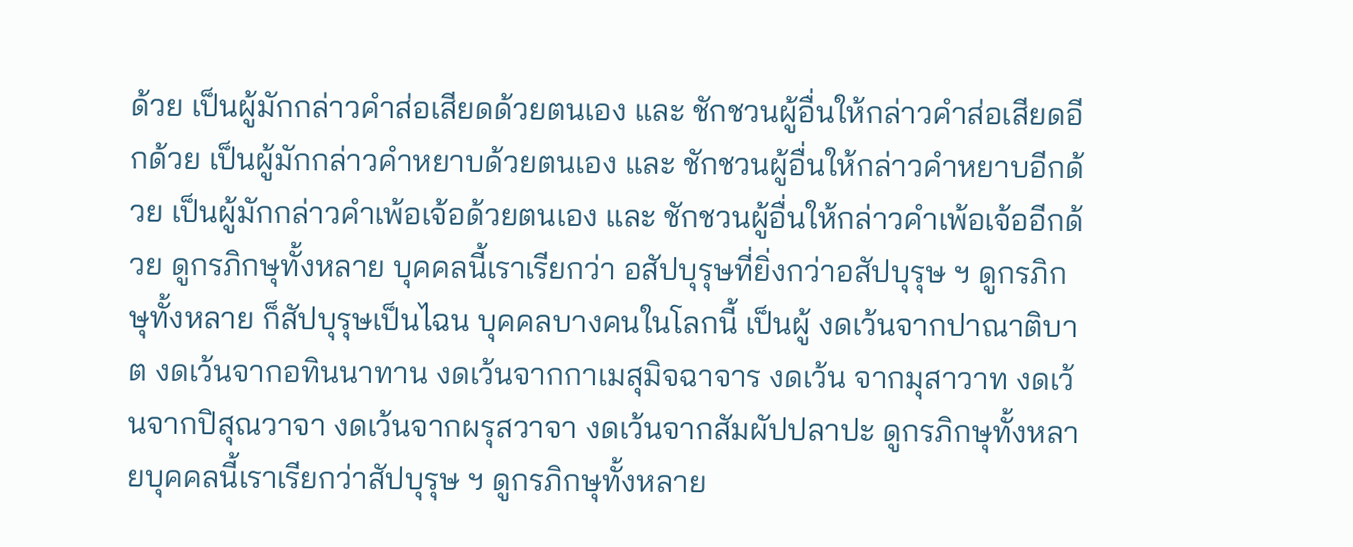ด้วย เป็นผู้มักกล่าวคำส่อเสียดด้วยตนเอง และ ชักชวนผู้อื่นให้กล่าวคำส่อเสียดอีกด้วย เป็นผู้มักกล่าวคำหยาบด้วยตนเอง และ ชักชวนผู้อื่นให้กล่าวคำหยาบอีกด้วย เป็นผู้มักกล่าวคำเพ้อเจ้อด้วยตนเอง และ ชักชวนผู้อื่นให้กล่าวคำเพ้อเจ้ออีกด้วย ดูกรภิกษุทั้งหลาย บุคคลนี้เราเรียกว่า อสัปบุรุษที่ยิ่งกว่าอสัปบุรุษ ฯ ดูกรภิกษุทั้งหลาย ก็สัปบุรุษเป็นไฉน บุคคลบางคนในโลกนี้ เป็นผู้ งดเว้นจากปาณาติบาต งดเว้นจากอทินนาทาน งดเว้นจากกาเมสุมิจฉาจาร งดเว้น จากมุสาวาท งดเว้นจากปิสุณวาจา งดเว้นจากผรุสวาจา งดเว้นจากสัมผัปปลาปะ ดูกรภิกษุทั้งหลายบุคคลนี้เราเรียกว่าสัปบุรุษ ฯ ดูกรภิกษุทั้งหลาย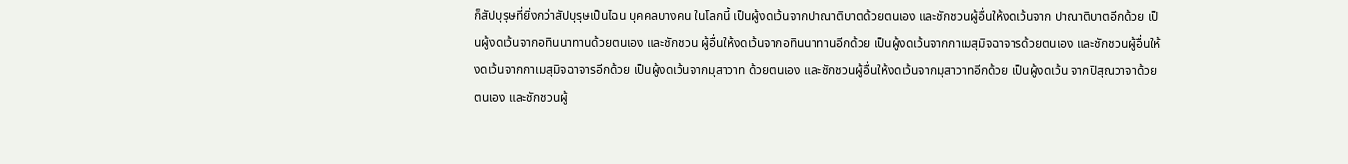ก็สัปบุรุษที่ยิ่งกว่าสัปบุรุษเป็นไฉน บุคคลบางคน ในโลกนี้ เป็นผู้งดเว้นจากปาณาติบาตด้วยตนเอง และชักชวนผู้อื่นให้งดเว้นจาก ปาณาติบาตอีกด้วย เป็นผู้งดเว้นจากอทินนาทานด้วยตนเอง และชักชวน ผู้อื่นให้งดเว้นจากอทินนาทานอีกด้วย เป็นผู้งดเว้นจากกาเมสุมิจฉาจารด้วยตนเอง และชักชวนผู้อื่นให้งดเว้นจากกาเมสุมิจฉาจารอีกด้วย เป็นผู้งดเว้นจากมุสาวาท ด้วยตนเอง และชักชวนผู้อื่นให้งดเว้นจากมุสาวาทอีกด้วย เป็นผู้งดเว้น จากปิสุณวาจาด้วยตนเอง และชักชวนผู้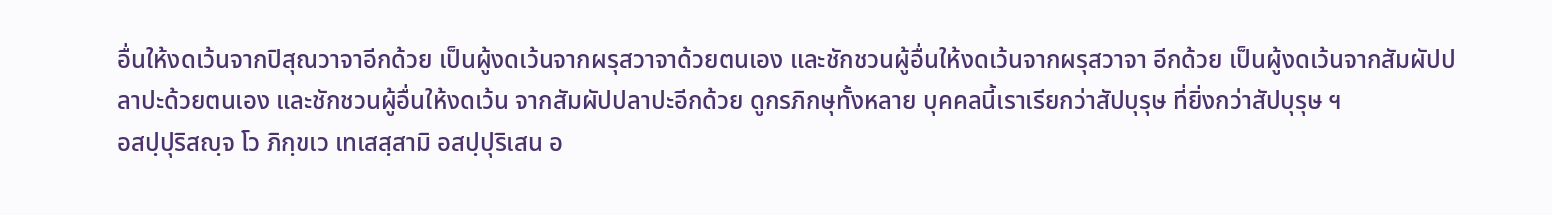อื่นให้งดเว้นจากปิสุณวาจาอีกด้วย เป็นผู้งดเว้นจากผรุสวาจาด้วยตนเอง และชักชวนผู้อื่นให้งดเว้นจากผรุสวาจา อีกด้วย เป็นผู้งดเว้นจากสัมผัปปลาปะด้วยตนเอง และชักชวนผู้อื่นให้งดเว้น จากสัมผัปปลาปะอีกด้วย ดูกรภิกษุทั้งหลาย บุคคลนี้เราเรียกว่าสัปบุรุษ ที่ยิ่งกว่าสัปบุรุษ ฯ
อสปฺปุริสญฺจ โว ภิกฺขเว เทเสสฺสามิ อสปฺปุริเสน อ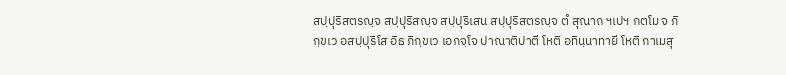สปฺปุริสตรญฺจ สปฺปุริสญฺจ สปฺปุริเสน สปฺปุริสตรญฺจ ตํ สุณาถ ฯเปฯ กตโม จ ภิกฺขเว อสปฺปุริโส อิธ ภิกฺขเว เอกจฺโจ ปาณาติปาตี โหติ อทินฺนาทายี โหติ กาเมสุ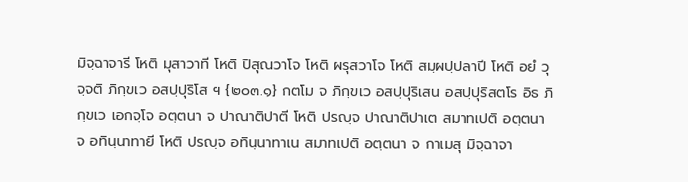มิจฺฉาจารี โหติ มุสาวาที โหติ ปิสุณวาโจ โหติ ผรุสวาโจ โหติ สมฺผปฺปลาปี โหติ อยํ วุจฺจติ ภิกฺขเว อสปฺปุริโส ฯ {๒๐๓.๑} กตโม จ ภิกฺขเว อสปฺปุริเสน อสปฺปุริสตโร อิธ ภิกฺขเว เอกจฺโจ อตฺตนา จ ปาณาติปาตี โหติ ปรญฺจ ปาณาติปาเต สมาทเปติ อตฺตนา จ อทินฺนาทายี โหติ ปรญฺจ อทินฺนาทาเน สมาทเปติ อตฺตนา จ กาเมสุ มิจฺฉาจา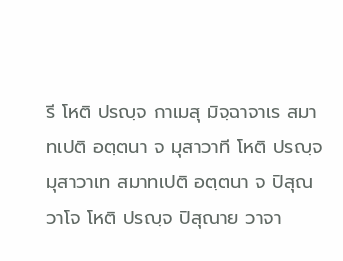รี โหติ ปรญฺจ กาเมสุ มิจฺฉาจาเร สมาทเปติ อตฺตนา จ มุสาวาที โหติ ปรญฺจ มุสาวาเท สมาทเปติ อตฺตนา จ ปิสุณวาโจ โหติ ปรญฺจ ปิสุณาย วาจา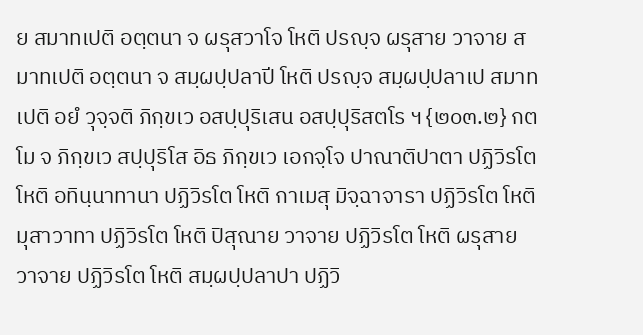ย สมาทเปติ อตฺตนา จ ผรุสวาโจ โหติ ปรญฺจ ผรุสาย วาจาย สมาทเปติ อตฺตนา จ สมฺผปฺปลาปี โหติ ปรญฺจ สมฺผปฺปลาเป สมาทเปติ อยํ วุจฺจติ ภิกฺขเว อสปฺปุริเสน อสปฺปุริสตโร ฯ {๒๐๓.๒} กตโม จ ภิกฺขเว สปฺปุริโส อิธ ภิกฺขเว เอกจฺโจ ปาณาติปาตา ปฏิวิรโต โหติ อทินฺนาทานา ปฏิวิรโต โหติ กาเมสุ มิจฺฉาจารา ปฏิวิรโต โหติ มุสาวาทา ปฏิวิรโต โหติ ปิสุณาย วาจาย ปฏิวิรโต โหติ ผรุสาย วาจาย ปฏิวิรโต โหติ สมฺผปฺปลาปา ปฏิวิ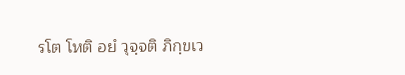รโต โหติ อยํ วุจฺจติ ภิกฺขเว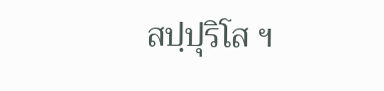สปฺปุริโส ฯ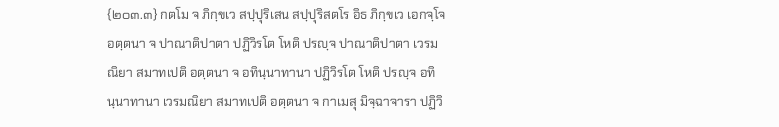{๒๐๓.๓} กตโม จ ภิกฺขเว สปฺปุริเสน สปฺปุริสตโร อิธ ภิกฺขเว เอกจฺโจ อตฺตนา จ ปาณาติปาตา ปฏิวิรโต โหติ ปรญฺจ ปาณาติปาตา เวรมณิยา สมาทเปติ อตฺตนา จ อทินฺนาทานา ปฏิวิรโต โหติ ปรญฺจ อทินฺนาทานา เวรมณิยา สมาทเปติ อตฺตนา จ กาเมสุ มิจฺฉาจารา ปฏิวิ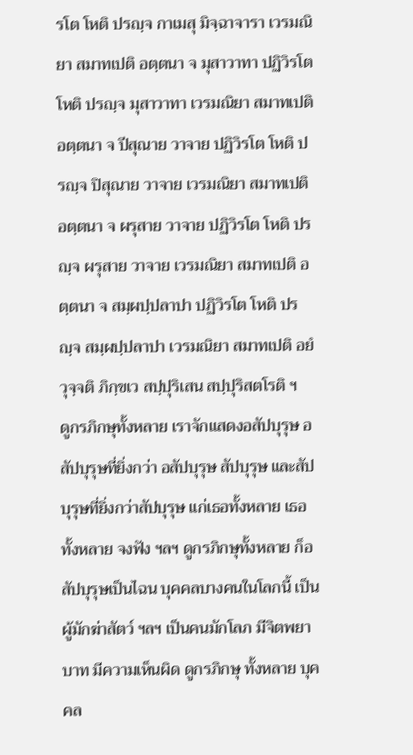รโต โหติ ปรญฺจ กาเมสุ มิจฺฉาจารา เวรมณิยา สมาทเปติ อตฺตนา จ มุสาวาทา ปฏิวิรโต โหติ ปรญฺจ มุสาวาทา เวรมณิยา สมาทเปติ อตฺตนา จ ปีสุณาย วาจาย ปฏิวิรโต โหติ ปรญฺจ ปิสุณาย วาจาย เวรมณิยา สมาทเปติ อตฺตนา จ ผรุสาย วาจาย ปฏิวิรโต โหติ ปรญฺจ ผรุสาย วาจาย เวรมณิยา สมาทเปติ อตฺตนา จ สมฺผปฺปลาปา ปฏิวิรโต โหติ ปรญฺจ สมฺผปฺปลาปา เวรมณิยา สมาทเปติ อยํ วุจฺจติ ภิกฺขเว สปฺปุริเสน สปฺปุริสตโรติ ฯ
ดูกรภิกษุทั้งหลาย เราจักแสดงอสัปบุรุษ อสัปบุรุษที่ยิ่งกว่า อสัปบุรุษ สัปบุรุษ และสัปบุรุษที่ยิ่งกว่าสัปบุรุษ แก่เธอทั้งหลาย เธอทั้งหลาย จงฟัง ฯลฯ ดูกรภิกษุทั้งหลาย ก็อสัปบุรุษเป็นไฉน บุคคลบางคนในโลกนี้ เป็นผู้มักฆ่าสัตว์ ฯลฯ เป็นคนมักโลภ มีจิตพยาบาท มีความเห็นผิด ดูกรภิกษุ ทั้งหลาย บุคคล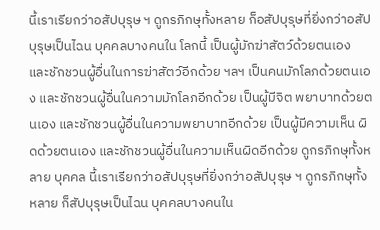นี้เราเรียกว่าอสัปบุรุษ ฯ ดูกรภิกษุทั้งหลาย ก็อสัปบุรุษที่ยิ่งกว่าอสัปบุรุษเป็นไฉน บุคคลบางคนใน โลกนี้ เป็นผู้มักฆ่าสัตว์ด้วยตนเอง และชักชวนผู้อื่นในการฆ่าสัตว์อีกด้วย ฯลฯ เป็นคนมักโลภด้วยตนเอง และชักชวนผู้อื่นในความมักโลภอีกด้วย เป็นผู้มีจิต พยาบาทด้วยตนเอง และชักชวนผู้อื่นในความพยาบาทอีกด้วย เป็นผู้มีความเห็น ผิดด้วยตนเอง และชักชวนผู้อื่นในความเห็นผิดอีกด้วย ดูกรภิกษุทั้งหลาย บุคคล นี้เราเรียกว่าอสัปบุรุษที่ยิ่งกว่าอสัปบุรุษ ฯ ดูกรภิกษุทั้งหลาย ก็สัปบุรุษเป็นไฉน บุคคลบางคนใน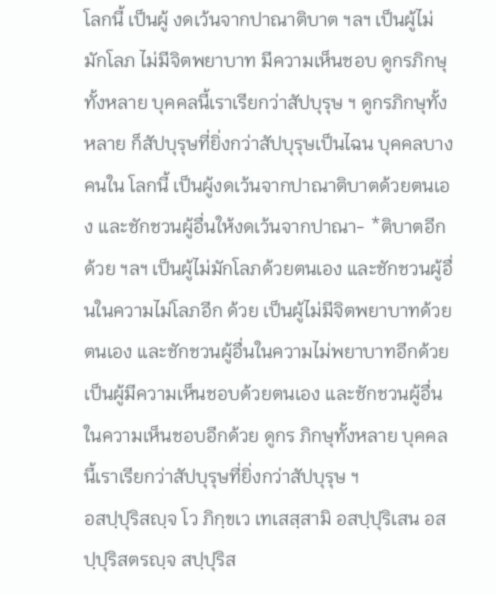โลกนี้ เป็นผู้ งดเว้นจากปาณาติบาต ฯลฯ เป็นผู้ไม่มักโลภ ไม่มีจิตพยาบาท มีความเห็นชอบ ดูกรภิกษุทั้งหลาย บุคคลนี้เราเรียกว่าสัปบุรุษ ฯ ดูกรภิกษุทั้งหลาย ก็สัปบุรุษที่ยิ่งกว่าสัปบุรุษเป็นไฉน บุคคลบางคนใน โลกนี้ เป็นผู้งดเว้นจากปาณาติบาตด้วยตนเอง และชักชวนผู้อื่นให้งดเว้นจากปาณา- *ติบาตอีกด้วย ฯลฯ เป็นผู้ไม่มักโลภด้วยตนเอง และชักชวนผู้อื่นในความไม่โลภอีก ด้วย เป็นผู้ไม่มีจิตพยาบาทด้วยตนเอง และชักชวนผู้อื่นในความไม่พยาบาทอีกด้วย เป็นผู้มีความเห็นชอบด้วยตนเอง และชักชวนผู้อื่นในความเห็นชอบอีกด้วย ดูกร ภิกษุทั้งหลาย บุคคลนี้เราเรียกว่าสัปบุรุษที่ยิ่งกว่าสัปบุรุษ ฯ
อสปฺปุริสญฺจ โว ภิกฺขเว เทเสสฺสามิ อสปฺปุริเสน อสปฺปุริสตรญฺจ สปฺปุริส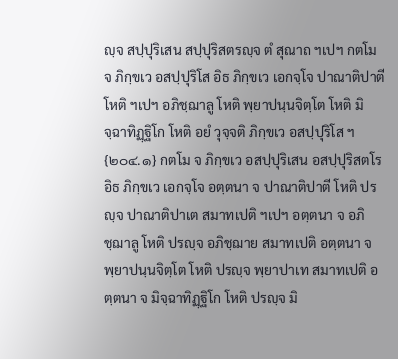ญฺจ สปฺปุริเสน สปฺปุริสตรญฺจ ตํ สุณาถ ฯเปฯ กตโม จ ภิกฺขเว อสปฺปุริโส อิธ ภิกฺขเว เอกจฺโจ ปาณาติปาตี โหติ ฯเปฯ อภิชฺฌาลู โหติ พฺยาปนฺนจิตฺโต โหติ มิจฺฉาทิฏฺฐิโก โหติ อยํ วุจฺจติ ภิกฺขเว อสปฺปุริโส ฯ {๒๐๔.๑} กตโม จ ภิกฺขเว อสปฺปุริเสน อสปฺปุริสตโร อิธ ภิกฺขเว เอกจฺโจ อตฺตนา จ ปาณาติปาตี โหติ ปรญฺจ ปาณาติปาเต สมาทเปติ ฯเปฯ อตฺตนา จ อภิชฺฌาลู โหติ ปรญฺจ อภิชฺฌาย สมาทเปติ อตฺตนา จ พฺยาปนฺนจิตฺโต โหติ ปรญฺจ พฺยาปาเท สมาทเปติ อตฺตนา จ มิจฺฉาทิฏฺฐิโก โหติ ปรญฺจ มิ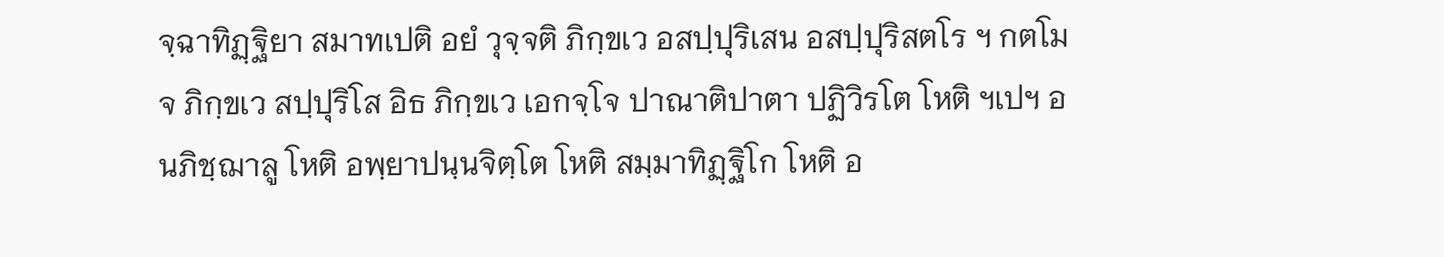จฺฉาทิฏฺฐิยา สมาทเปติ อยํ วุจฺจติ ภิกฺขเว อสปฺปุริเสน อสปฺปุริสตโร ฯ กตโม จ ภิกฺขเว สปฺปุริโส อิธ ภิกฺขเว เอกจฺโจ ปาณาติปาตา ปฏิวิรโต โหติ ฯเปฯ อนภิชฺฌาลู โหติ อพฺยาปนฺนจิตฺโต โหติ สมฺมาทิฏฺฐิโก โหติ อ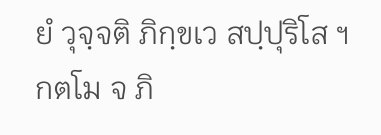ยํ วุจฺจติ ภิกฺขเว สปฺปุริโส ฯ กตโม จ ภิ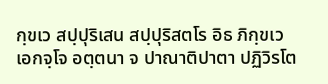กฺขเว สปฺปุริเสน สปฺปุริสตโร อิธ ภิกฺขเว เอกจฺโจ อตฺตนา จ ปาณาติปาตา ปฏิวิรโต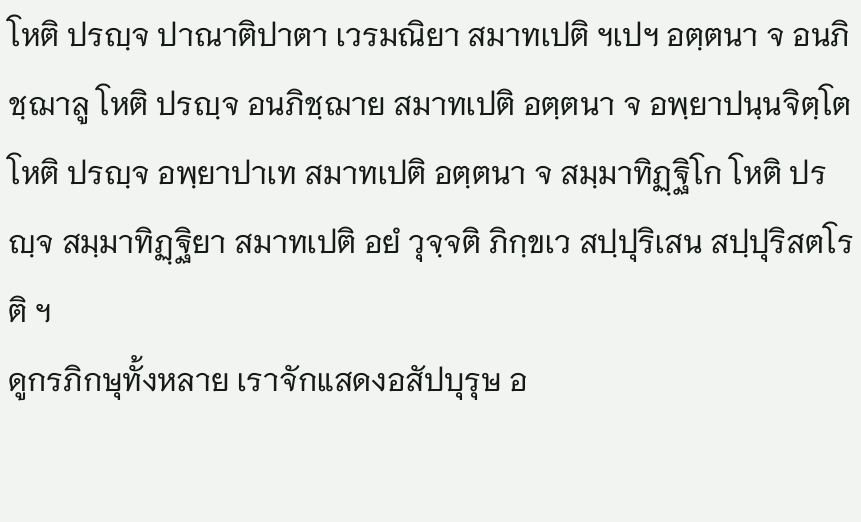โหติ ปรญฺจ ปาณาติปาตา เวรมณิยา สมาทเปติ ฯเปฯ อตฺตนา จ อนภิชฺฌาลู โหติ ปรญฺจ อนภิชฺฌาย สมาทเปติ อตฺตนา จ อพฺยาปนฺนจิตฺโต โหติ ปรญฺจ อพฺยาปาเท สมาทเปติ อตฺตนา จ สมฺมาทิฏฺฐิโก โหติ ปรญฺจ สมฺมาทิฏฺฐิยา สมาทเปติ อยํ วุจฺจติ ภิกฺขเว สปฺปุริเสน สปฺปุริสตโรติ ฯ
ดูกรภิกษุทั้งหลาย เราจักแสดงอสัปบุรุษ อ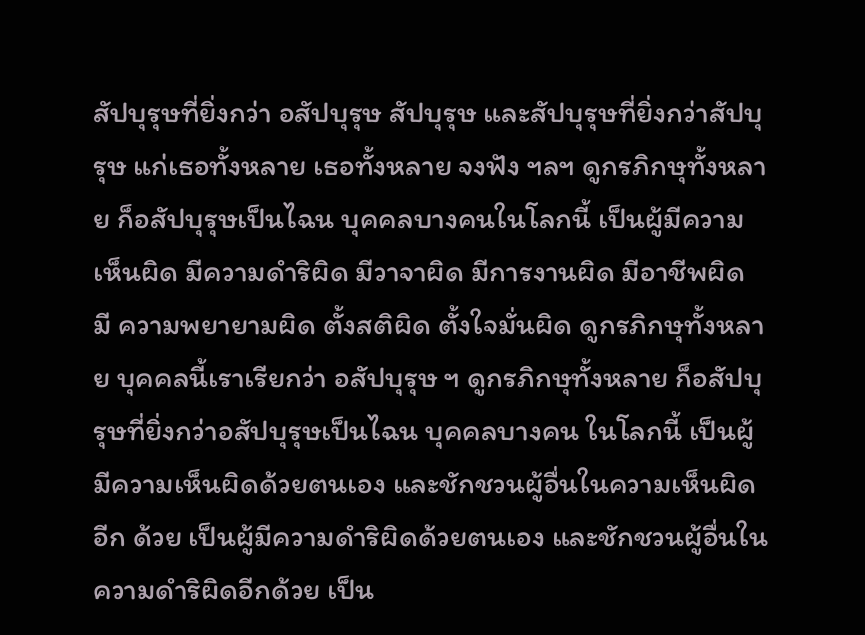สัปบุรุษที่ยิ่งกว่า อสัปบุรุษ สัปบุรุษ และสัปบุรุษที่ยิ่งกว่าสัปบุรุษ แก่เธอทั้งหลาย เธอทั้งหลาย จงฟัง ฯลฯ ดูกรภิกษุทั้งหลาย ก็อสัปบุรุษเป็นไฉน บุคคลบางคนในโลกนี้ เป็นผู้มีความเห็นผิด มีความดำริผิด มีวาจาผิด มีการงานผิด มีอาชีพผิด มี ความพยายามผิด ตั้งสติผิด ตั้งใจมั่นผิด ดูกรภิกษุทั้งหลาย บุคคลนี้เราเรียกว่า อสัปบุรุษ ฯ ดูกรภิกษุทั้งหลาย ก็อสัปบุรุษที่ยิ่งกว่าอสัปบุรุษเป็นไฉน บุคคลบางคน ในโลกนี้ เป็นผู้มีความเห็นผิดด้วยตนเอง และชักชวนผู้อื่นในความเห็นผิดอีก ด้วย เป็นผู้มีความดำริผิดด้วยตนเอง และชักชวนผู้อื่นในความดำริผิดอีกด้วย เป็น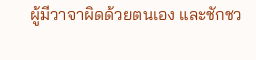ผู้มีวาจาผิดด้วยตนเอง และชักชว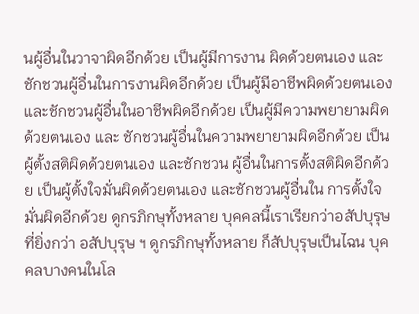นผู้อื่นในวาจาผิดอีกด้วย เป็นผู้มีการงาน ผิดด้วยตนเอง และชักชวนผู้อื่นในการงานผิดอีกด้วย เป็นผู้มีอาชีพผิดด้วยตนเอง และชักชวนผู้อื่นในอาชีพผิดอีกด้วย เป็นผู้มีความพยายามผิดด้วยตนเอง และ ชักชวนผู้อื่นในความพยายามผิดอีกด้วย เป็นผู้ตั้งสติผิดด้วยตนเอง และชักชวน ผู้อื่นในการตั้งสติผิดอีกด้วย เป็นผู้ตั้งใจมั่นผิดด้วยตนเอง และชักชวนผู้อื่นใน การตั้งใจมั่นผิดอีกด้วย ดูกรภิกษุทั้งหลาย บุคคลนี้เราเรียกว่าอสัปบุรุษที่ยิ่งกว่า อสัปบุรุษ ฯ ดูกรภิกษุทั้งหลาย ก็สัปบุรุษเป็นไฉน บุคคลบางคนในโล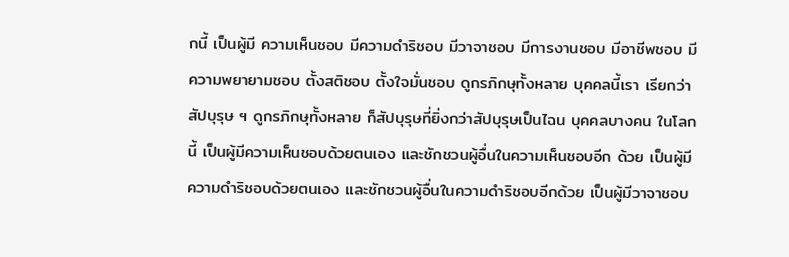กนี้ เป็นผู้มี ความเห็นชอบ มีความดำริชอบ มีวาจาชอบ มีการงานชอบ มีอาชีพชอบ มี ความพยายามชอบ ตั้งสติชอบ ตั้งใจมั่นชอบ ดูกรภิกษุทั้งหลาย บุคคลนี้เรา เรียกว่าสัปบุรุษ ฯ ดูกรภิกษุทั้งหลาย ก็สัปบุรุษที่ยิ่งกว่าสัปบุรุษเป็นไฉน บุคคลบางคน ในโลกนี้ เป็นผู้มีความเห็นชอบด้วยตนเอง และชักชวนผู้อื่นในความเห็นชอบอีก ด้วย เป็นผู้มีความดำริชอบด้วยตนเอง และชักชวนผู้อื่นในความดำริชอบอีกด้วย เป็นผู้มีวาจาชอบ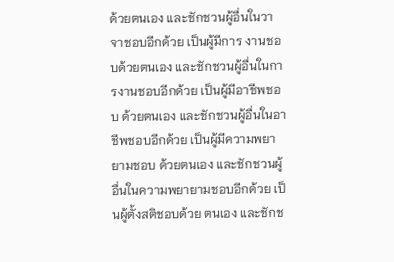ด้วยตนเอง และชักชวนผู้อื่นในวาจาชอบอีกด้วย เป็นผู้มีการ งานชอบด้วยตนเอง และชักชวนผู้อื่นในการงานชอบอีกด้วย เป็นผู้มีอาชีพชอบ ด้วยตนเอง และชักชวนผู้อื่นในอาชีพชอบอีกด้วย เป็นผู้มีความพยายามชอบ ด้วยตนเอง และชักชวนผู้อื่นในความพยายามชอบอีกด้วย เป็นผู้ตั้งสติชอบด้วย ตนเอง และชักช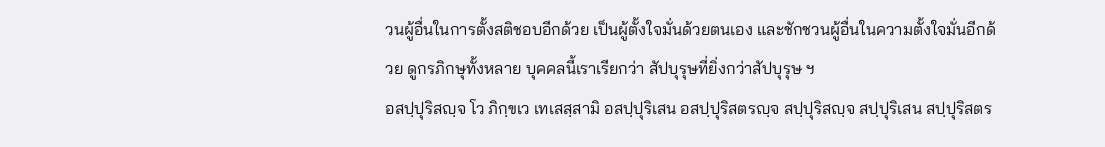วนผู้อื่นในการตั้งสติชอบอีกด้วย เป็นผู้ตั้งใจมั่นด้วยตนเอง และชักชวนผู้อื่นในความตั้งใจมั่นอีกด้วย ดูกรภิกษุทั้งหลาย บุคคลนี้เราเรียกว่า สัปบุรุษที่ยิ่งกว่าสัปบุรุษ ฯ
อสปฺปุริสญฺจ โว ภิกฺขเว เทเสสฺสามิ อสปฺปุริเสน อสปฺปุริสตรญฺจ สปฺปุริสญฺจ สปฺปุริเสน สปฺปุริสตร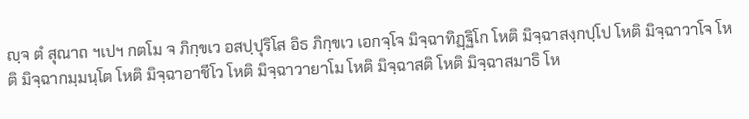ญฺจ ตํ สุณาถ ฯเปฯ กตโม จ ภิกฺขเว อสปฺปุริโส อิธ ภิกฺขเว เอกจฺโจ มิจฺฉาทิฏฺฐิโก โหติ มิจฺฉาสงฺกปฺโป โหติ มิจฺฉาวาโจ โหติ มิจฺฉากมฺมนฺโต โหติ มิจฺฉาอาชีโว โหติ มิจฺฉาวายาโม โหติ มิจฺฉาสติ โหติ มิจฺฉาสมาธิ โห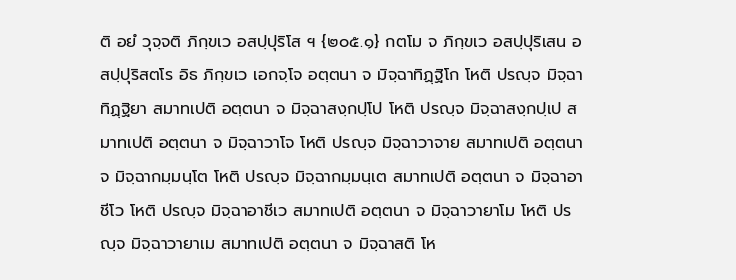ติ อยํ วุจฺจติ ภิกฺขเว อสปฺปุริโส ฯ {๒๐๕.๑} กตโม จ ภิกฺขเว อสปฺปุริเสน อสปฺปุริสตโร อิธ ภิกฺขเว เอกจฺโจ อตฺตนา จ มิจฺฉาทิฏฺฐิโก โหติ ปรญฺจ มิจฺฉาทิฏฺฐิยา สมาทเปติ อตฺตนา จ มิจฺฉาสงฺกปฺโป โหติ ปรญฺจ มิจฺฉาสงฺกปฺเป สมาทเปติ อตฺตนา จ มิจฺฉาวาโจ โหติ ปรญฺจ มิจฺฉาวาจาย สมาทเปติ อตฺตนา จ มิจฺฉากมฺมนฺโต โหติ ปรญฺจ มิจฺฉากมฺมนฺเต สมาทเปติ อตฺตนา จ มิจฺฉาอาชีโว โหติ ปรญฺจ มิจฺฉาอาชีเว สมาทเปติ อตฺตนา จ มิจฺฉาวายาโม โหติ ปรญฺจ มิจฺฉาวายาเม สมาทเปติ อตฺตนา จ มิจฺฉาสติ โห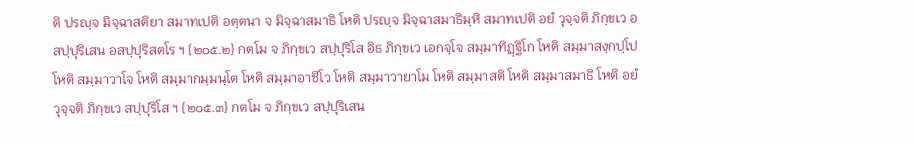ติ ปรญฺจ มิจฺฉาสติยา สมาทเปติ อตฺตนา จ มิจฺฉาสมาธิ โหติ ปรญฺจ มิจฺฉาสมาธิมฺหิ สมาทเปติ อยํ วุจฺจติ ภิกฺขเว อสปฺปุริเสน อสปฺปุริสตโร ฯ {๒๐๕.๒} กตโม จ ภิกฺขเว สปฺปุริโส อิธ ภิกฺขเว เอกจฺโจ สมฺมาทิฏฺฐิโก โหติ สมฺมาสงฺกปฺโป โหติ สมฺมาวาโจ โหติ สมฺมากมฺมนฺโต โหติ สมฺมาอาชีโว โหติ สมฺมาวายาโม โหติ สมฺมาสติ โหติ สมฺมาสมาธิ โหติ อยํ วุจฺจติ ภิกฺขเว สปฺปุริโส ฯ {๒๐๕.๓} กตโม จ ภิกฺขเว สปฺปุริเสน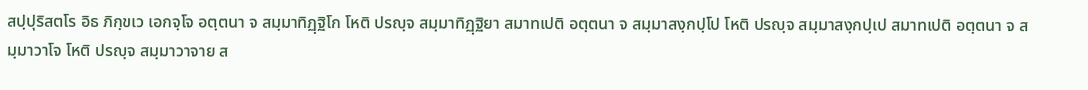สปฺปุริสตโร อิธ ภิกฺขเว เอกจฺโจ อตฺตนา จ สมฺมาทิฏฺฐิโก โหติ ปรญฺจ สมฺมาทิฏฺฐิยา สมาทเปติ อตฺตนา จ สมฺมาสงฺกปฺโป โหติ ปรญฺจ สมฺมาสงฺกปฺเป สมาทเปติ อตฺตนา จ สมฺมาวาโจ โหติ ปรญฺจ สมฺมาวาจาย ส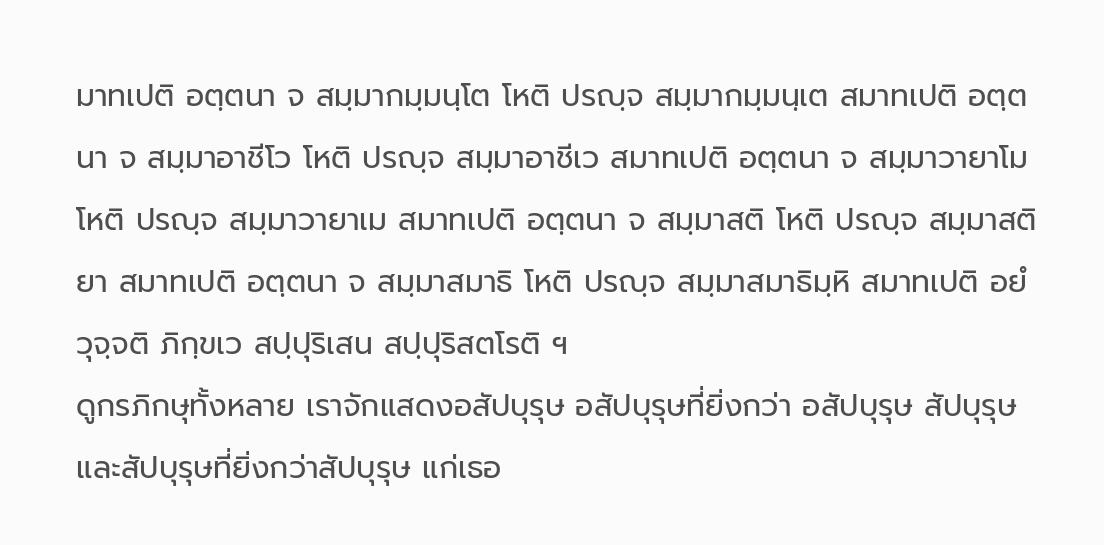มาทเปติ อตฺตนา จ สมฺมากมฺมนฺโต โหติ ปรญฺจ สมฺมากมฺมนฺเต สมาทเปติ อตฺตนา จ สมฺมาอาชีโว โหติ ปรญฺจ สมฺมาอาชีเว สมาทเปติ อตฺตนา จ สมฺมาวายาโม โหติ ปรญฺจ สมฺมาวายาเม สมาทเปติ อตฺตนา จ สมฺมาสติ โหติ ปรญฺจ สมฺมาสติยา สมาทเปติ อตฺตนา จ สมฺมาสมาธิ โหติ ปรญฺจ สมฺมาสมาธิมฺหิ สมาทเปติ อยํ วุจฺจติ ภิกฺขเว สปฺปุริเสน สปฺปุริสตโรติ ฯ
ดูกรภิกษุทั้งหลาย เราจักแสดงอสัปบุรุษ อสัปบุรุษที่ยิ่งกว่า อสัปบุรุษ สัปบุรุษ และสัปบุรุษที่ยิ่งกว่าสัปบุรุษ แก่เธอ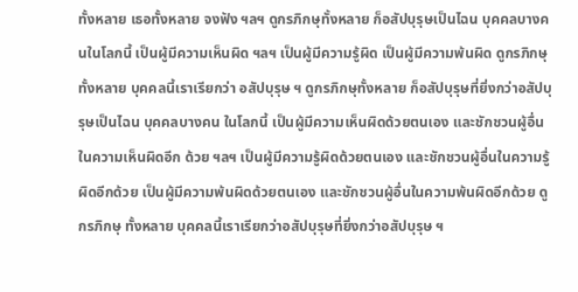ทั้งหลาย เธอทั้งหลาย จงฟัง ฯลฯ ดูกรภิกษุทั้งหลาย ก็อสัปบุรุษเป็นไฉน บุคคลบางคนในโลกนี้ เป็นผู้มีความเห็นผิด ฯลฯ เป็นผู้มีความรู้ผิด เป็นผู้มีความพ้นผิด ดูกรภิกษุ ทั้งหลาย บุคคลนี้เราเรียกว่า อสัปบุรุษ ฯ ดูกรภิกษุทั้งหลาย ก็อสัปบุรุษที่ยิ่งกว่าอสัปบุรุษเป็นไฉน บุคคลบางคน ในโลกนี้ เป็นผู้มีความเห็นผิดด้วยตนเอง และชักชวนผู้อื่นในความเห็นผิดอีก ด้วย ฯลฯ เป็นผู้มีความรู้ผิดด้วยตนเอง และชักชวนผู้อื่นในความรู้ผิดอีกด้วย เป็นผู้มีความพ้นผิดด้วยตนเอง และชักชวนผู้อื่นในความพ้นผิดอีกด้วย ดูกรภิกษุ ทั้งหลาย บุคคลนี้เราเรียกว่าอสัปบุรุษที่ยิ่งกว่าอสัปบุรุษ ฯ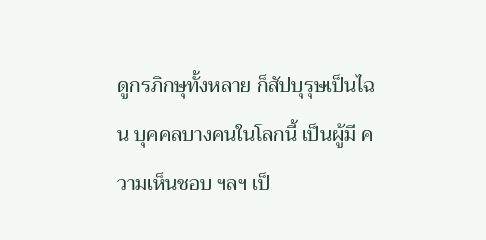ดูกรภิกษุทั้งหลาย ก็สัปบุรุษเป็นไฉน บุคคลบางคนในโลกนี้ เป็นผู้มี ความเห็นชอบ ฯลฯ เป็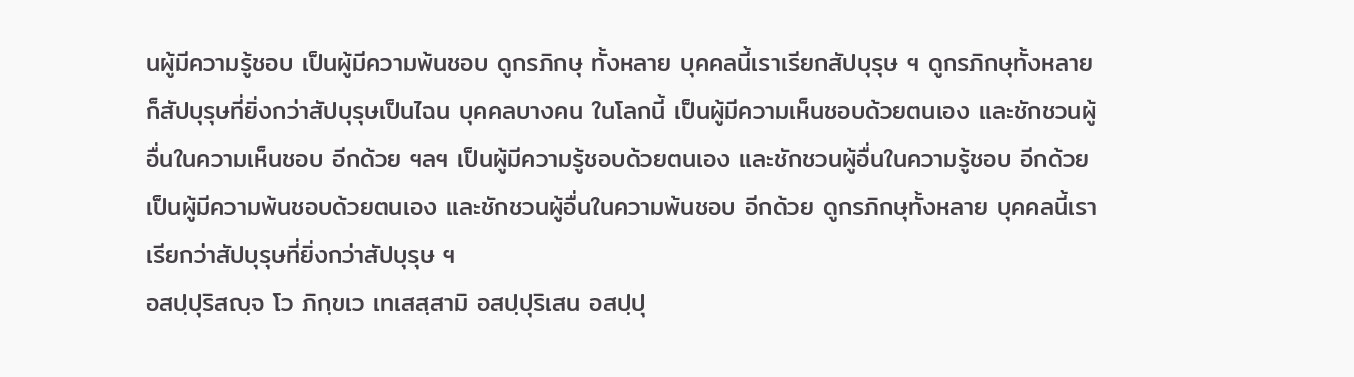นผู้มีความรู้ชอบ เป็นผู้มีความพ้นชอบ ดูกรภิกษุ ทั้งหลาย บุคคลนี้เราเรียกสัปบุรุษ ฯ ดูกรภิกษุทั้งหลาย ก็สัปบุรุษที่ยิ่งกว่าสัปบุรุษเป็นไฉน บุคคลบางคน ในโลกนี้ เป็นผู้มีความเห็นชอบด้วยตนเอง และชักชวนผู้อื่นในความเห็นชอบ อีกด้วย ฯลฯ เป็นผู้มีความรู้ชอบด้วยตนเอง และชักชวนผู้อื่นในความรู้ชอบ อีกด้วย เป็นผู้มีความพ้นชอบด้วยตนเอง และชักชวนผู้อื่นในความพ้นชอบ อีกด้วย ดูกรภิกษุทั้งหลาย บุคคลนี้เราเรียกว่าสัปบุรุษที่ยิ่งกว่าสัปบุรุษ ฯ
อสปฺปุริสญฺจ โว ภิกฺขเว เทเสสฺสามิ อสปฺปุริเสน อสปฺปุ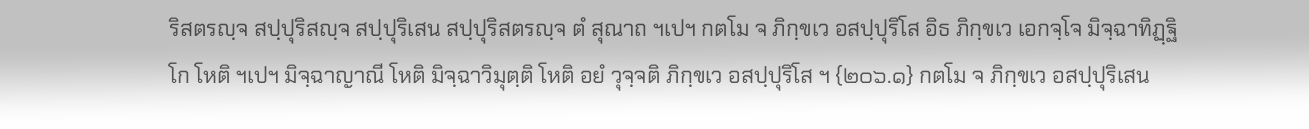ริสตรญฺจ สปฺปุริสญฺจ สปฺปุริเสน สปฺปุริสตรญฺจ ตํ สุณาถ ฯเปฯ กตโม จ ภิกฺขเว อสปฺปุริโส อิธ ภิกฺขเว เอกจฺโจ มิจฺฉาทิฏฺฐิโก โหติ ฯเปฯ มิจฺฉาญาณี โหติ มิจฺฉาวิมุตฺติ โหติ อยํ วุจฺจติ ภิกฺขเว อสปฺปุริโส ฯ {๒๐๖.๑} กตโม จ ภิกฺขเว อสปฺปุริเสน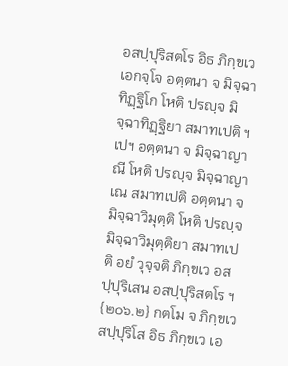อสปฺปุริสตโร อิธ ภิกฺขเว เอกจฺโจ อตฺตนา จ มิจฺฉาทิฏฺฐิโก โหติ ปรญฺจ มิจฺฉาทิฏฺฐิยา สมาทเปติ ฯเปฯ อตฺตนา จ มิจฺฉาญาณี โหติ ปรญฺจ มิจฺฉาญาเณ สมาทเปติ อตฺตนา จ มิจฺฉาวิมุตฺติ โหติ ปรญฺจ มิจฺฉาวิมุตฺติยา สมาทเปติ อยํ วุจฺจติ ภิกฺขเว อสปฺปุริเสน อสปฺปุริสตโร ฯ {๒๐๖.๒} กตโม จ ภิกฺขเว สปฺปุริโส อิธ ภิกฺขเว เอ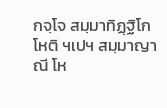กจฺโจ สมฺมาทิฏฺฐิโก โหติ ฯเปฯ สมฺมาญาณี โห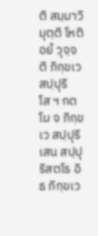ติ สมฺมาวิมุตฺติ โหติ อยํ วุจฺจติ ภิกฺขเว สปฺปุริโส ฯ กตโม จ ภิกฺขเว สปฺปุริเสน สปฺปุริสตโร อิธ ภิกฺขเว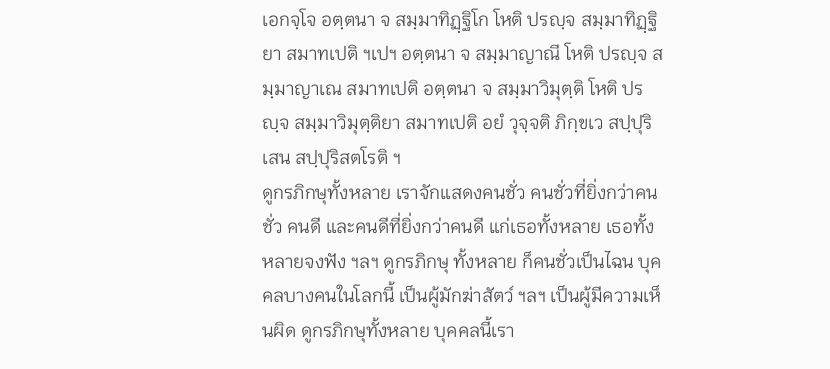เอกจฺโจ อตฺตนา จ สมฺมาทิฏฺฐิโก โหติ ปรญฺจ สมฺมาทิฏฺฐิยา สมาทเปติ ฯเปฯ อตฺตนา จ สมฺมาญาณี โหติ ปรญฺจ สมฺมาญาเณ สมาทเปติ อตฺตนา จ สมฺมาวิมุตฺติ โหติ ปรญฺจ สมฺมาวิมุตฺติยา สมาทเปติ อยํ วุจฺจติ ภิกฺขเว สปฺปุริเสน สปฺปุริสตโรติ ฯ
ดูกรภิกษุทั้งหลาย เราจักแสดงคนชั่ว คนชั่วที่ยิ่งกว่าคนชั่ว คนดี และคนดีที่ยิ่งกว่าคนดี แก่เธอทั้งหลาย เธอทั้งหลายจงฟัง ฯลฯ ดูกรภิกษุ ทั้งหลาย ก็คนชั่วเป็นไฉน บุคคลบางคนในโลกนี้ เป็นผู้มักฆ่าสัตว์ ฯลฯ เป็นผู้มีความเห็นผิด ดูกรภิกษุทั้งหลาย บุคคลนี้เรา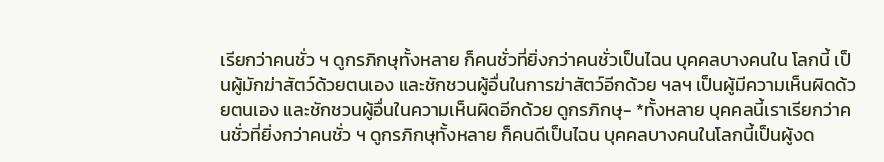เรียกว่าคนชั่ว ฯ ดูกรภิกษุทั้งหลาย ก็คนชั่วที่ยิ่งกว่าคนชั่วเป็นไฉน บุคคลบางคนใน โลกนี้ เป็นผู้มักฆ่าสัตว์ด้วยตนเอง และชักชวนผู้อื่นในการฆ่าสัตว์อีกด้วย ฯลฯ เป็นผู้มีความเห็นผิดด้วยตนเอง และชักชวนผู้อื่นในความเห็นผิดอีกด้วย ดูกรภิกษุ- *ทั้งหลาย บุคคลนี้เราเรียกว่าคนชั่วที่ยิ่งกว่าคนชั่ว ฯ ดูกรภิกษุทั้งหลาย ก็คนดีเป็นไฉน บุคคลบางคนในโลกนี้เป็นผู้งด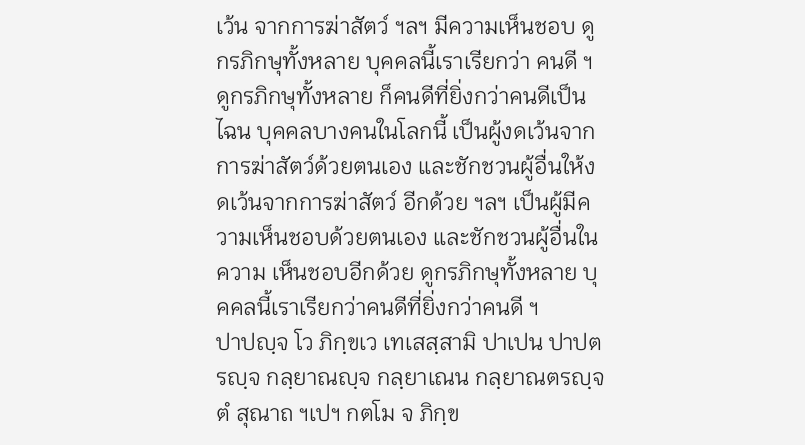เว้น จากการฆ่าสัตว์ ฯลฯ มีความเห็นชอบ ดูกรภิกษุทั้งหลาย บุคคลนี้เราเรียกว่า คนดี ฯ ดูกรภิกษุทั้งหลาย ก็คนดีที่ยิ่งกว่าคนดีเป็นไฉน บุคคลบางคนในโลกนี้ เป็นผู้งดเว้นจากการฆ่าสัตว์ด้วยตนเอง และชักชวนผู้อื่นให้งดเว้นจากการฆ่าสัตว์ อีกด้วย ฯลฯ เป็นผู้มีความเห็นชอบด้วยตนเอง และชักชวนผู้อื่นในความ เห็นชอบอีกด้วย ดูกรภิกษุทั้งหลาย บุคคลนี้เราเรียกว่าคนดีที่ยิ่งกว่าคนดี ฯ
ปาปญฺจ โว ภิกฺขเว เทเสสฺสามิ ปาเปน ปาปตรญฺจ กลฺยาณญฺจ กลฺยาเณน กลฺยาณตรญฺจ ตํ สุณาถ ฯเปฯ กตโม จ ภิกฺข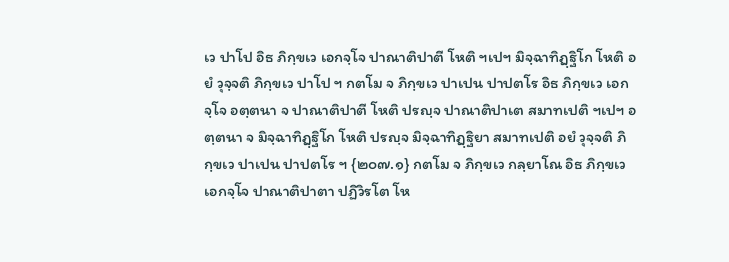เว ปาโป อิธ ภิกฺขเว เอกจฺโจ ปาณาติปาตี โหติ ฯเปฯ มิจฺฉาทิฏฺฐิโก โหติ อยํ วุจฺจติ ภิกฺขเว ปาโป ฯ กตโม จ ภิกฺขเว ปาเปน ปาปตโร อิธ ภิกฺขเว เอกจฺโจ อตฺตนา จ ปาณาติปาตี โหติ ปรญฺจ ปาณาติปาเต สมาทเปติ ฯเปฯ อตฺตนา จ มิจฺฉาทิฏฺฐิโก โหติ ปรญฺจ มิจฺฉาทิฏฺฐิยา สมาทเปติ อยํ วุจฺจติ ภิกฺขเว ปาเปน ปาปตโร ฯ {๒๐๗.๑} กตโม จ ภิกฺขเว กลฺยาโณ อิธ ภิกฺขเว เอกจฺโจ ปาณาติปาตา ปฏิวิรโต โห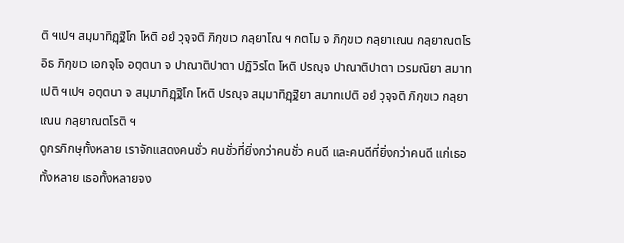ติ ฯเปฯ สมฺมาทิฏฺฐิโก โหติ อยํ วุจฺจติ ภิกฺขเว กลฺยาโณ ฯ กตโม จ ภิกฺขเว กลฺยาเณน กลฺยาณตโร อิธ ภิกฺขเว เอกจฺโจ อตฺตนา จ ปาณาติปาตา ปฏิวิรโต โหติ ปรญฺจ ปาณาติปาตา เวรมณิยา สมาทเปติ ฯเปฯ อตฺตนา จ สมฺมาทิฏฺฐิโก โหติ ปรญฺจ สมฺมาทิฏฺฐิยา สมาทเปติ อยํ วุจฺจติ ภิกฺขเว กลฺยาเณน กลฺยาณตโรติ ฯ
ดูกรภิกษุทั้งหลาย เราจักแสดงคนชั่ว คนชั่วที่ยิ่งกว่าคนชั่ว คนดี และคนดีที่ยิ่งกว่าคนดี แก่เธอทั้งหลาย เธอทั้งหลายจง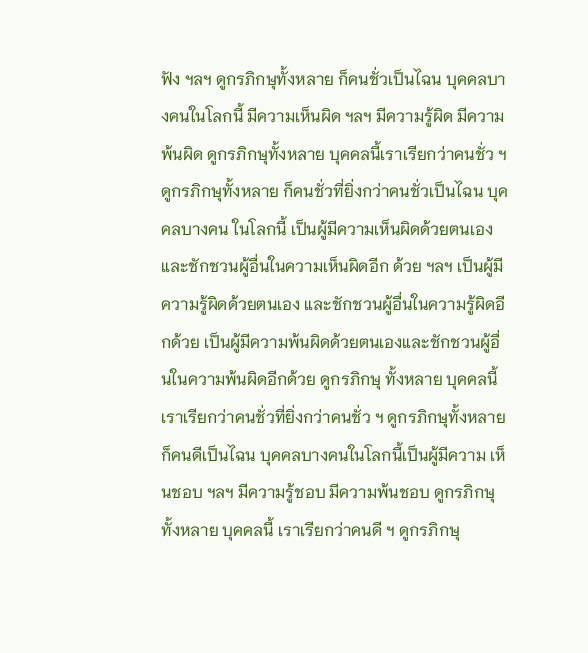ฟัง ฯลฯ ดูกรภิกษุทั้งหลาย ก็คนชั่วเป็นไฉน บุคคลบางคนในโลกนี้ มีความเห็นผิด ฯลฯ มีความรู้ผิด มีความพ้นผิด ดูกรภิกษุทั้งหลาย บุคคลนี้เราเรียกว่าคนชั่ว ฯ ดูกรภิกษุทั้งหลาย ก็คนชั่วที่ยิ่งกว่าคนชั่วเป็นไฉน บุคคลบางคน ในโลกนี้ เป็นผู้มีความเห็นผิดด้วยตนเอง และชักชวนผู้อื่นในความเห็นผิดอีก ด้วย ฯลฯ เป็นผู้มีความรู้ผิดด้วยตนเอง และชักชวนผู้อื่นในความรู้ผิดอีกด้วย เป็นผู้มีความพ้นผิดด้วยตนเองและชักชวนผู้อื่นในความพ้นผิดอีกด้วย ดูกรภิกษุ ทั้งหลาย บุคคลนี้เราเรียกว่าคนชั่วที่ยิ่งกว่าคนชั่ว ฯ ดูกรภิกษุทั้งหลาย ก็คนดีเป็นไฉน บุคคลบางคนในโลกนี้เป็นผู้มีความ เห็นชอบ ฯลฯ มีความรู้ชอบ มีความพ้นชอบ ดูกรภิกษุทั้งหลาย บุคคลนี้ เราเรียกว่าคนดี ฯ ดูกรภิกษุ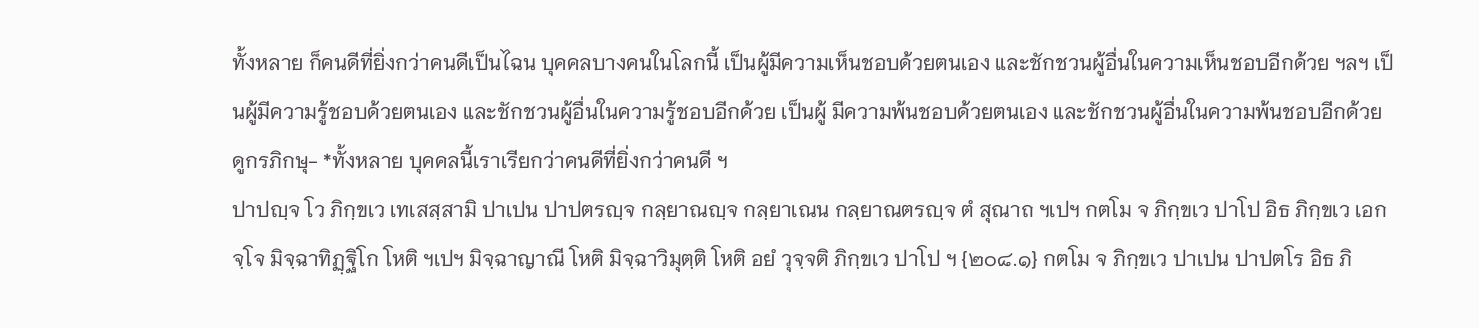ทั้งหลาย ก็คนดีที่ยิ่งกว่าคนดีเป็นไฉน บุคคลบางคนในโลกนี้ เป็นผู้มีความเห็นชอบด้วยตนเอง และชักชวนผู้อื่นในความเห็นชอบอีกด้วย ฯลฯ เป็นผู้มีความรู้ชอบด้วยตนเอง และชักชวนผู้อื่นในความรู้ชอบอีกด้วย เป็นผู้ มีความพ้นชอบด้วยตนเอง และชักชวนผู้อื่นในความพ้นชอบอีกด้วย ดูกรภิกษุ- *ทั้งหลาย บุคคลนี้เราเรียกว่าคนดีที่ยิ่งกว่าคนดี ฯ
ปาปญฺจ โว ภิกฺขเว เทเสสฺสามิ ปาเปน ปาปตรญฺจ กลฺยาณญฺจ กลฺยาเณน กลฺยาณตรญฺจ ตํ สุณาถ ฯเปฯ กตโม จ ภิกฺขเว ปาโป อิธ ภิกฺขเว เอกจฺโจ มิจฺฉาทิฏฺฐิโก โหติ ฯเปฯ มิจฺฉาญาณี โหติ มิจฺฉาวิมุตฺติ โหติ อยํ วุจฺจติ ภิกฺขเว ปาโป ฯ {๒๐๘.๑} กตโม จ ภิกฺขเว ปาเปน ปาปตโร อิธ ภิ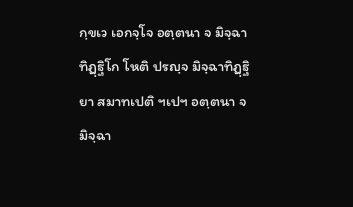กฺขเว เอกจฺโจ อตฺตนา จ มิจฺฉาทิฏฺฐิโก โหติ ปรญฺจ มิจฺฉาทิฏฺฐิยา สมาทเปติ ฯเปฯ อตฺตนา จ มิจฺฉา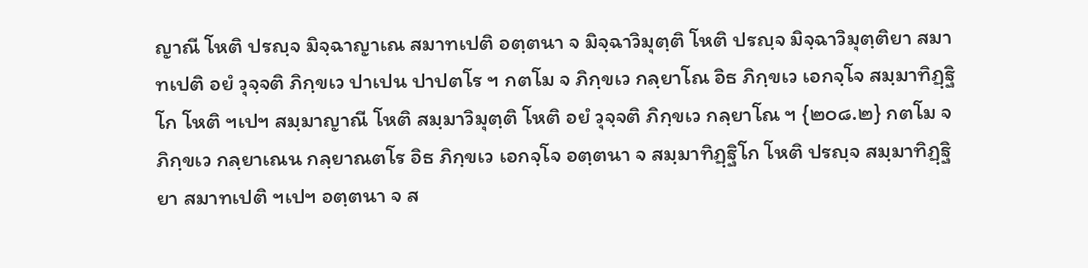ญาณี โหติ ปรญฺจ มิจฺฉาญาเณ สมาทเปติ อตฺตนา จ มิจฺฉาวิมุตฺติ โหติ ปรญฺจ มิจฺฉาวิมุตฺติยา สมาทเปติ อยํ วุจฺจติ ภิกฺขเว ปาเปน ปาปตโร ฯ กตโม จ ภิกฺขเว กลฺยาโณ อิธ ภิกฺขเว เอกจฺโจ สมฺมาทิฏฺฐิโก โหติ ฯเปฯ สมฺมาญาณี โหติ สมฺมาวิมุตฺติ โหติ อยํ วุจฺจติ ภิกฺขเว กลฺยาโณ ฯ {๒๐๘.๒} กตโม จ ภิกฺขเว กลฺยาเณน กลฺยาณตโร อิธ ภิกฺขเว เอกจฺโจ อตฺตนา จ สมฺมาทิฏฺฐิโก โหติ ปรญฺจ สมฺมาทิฏฺฐิยา สมาทเปติ ฯเปฯ อตฺตนา จ ส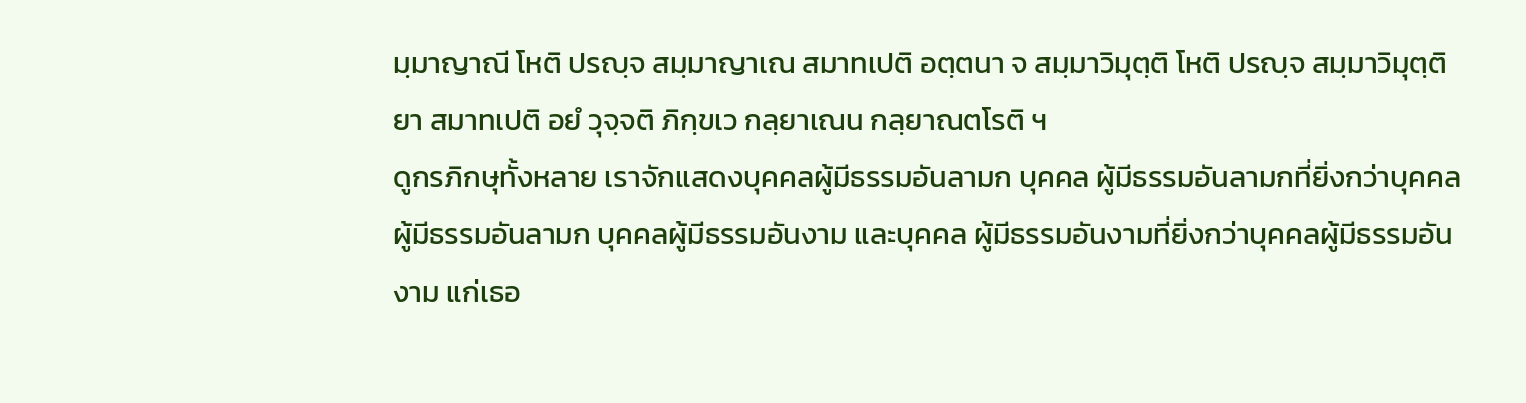มฺมาญาณี โหติ ปรญฺจ สมฺมาญาเณ สมาทเปติ อตฺตนา จ สมฺมาวิมุตฺติ โหติ ปรญฺจ สมฺมาวิมุตฺติยา สมาทเปติ อยํ วุจฺจติ ภิกฺขเว กลฺยาเณน กลฺยาณตโรติ ฯ
ดูกรภิกษุทั้งหลาย เราจักแสดงบุคคลผู้มีธรรมอันลามก บุคคล ผู้มีธรรมอันลามกที่ยิ่งกว่าบุคคลผู้มีธรรมอันลามก บุคคลผู้มีธรรมอันงาม และบุคคล ผู้มีธรรมอันงามที่ยิ่งกว่าบุคคลผู้มีธรรมอันงาม แก่เธอ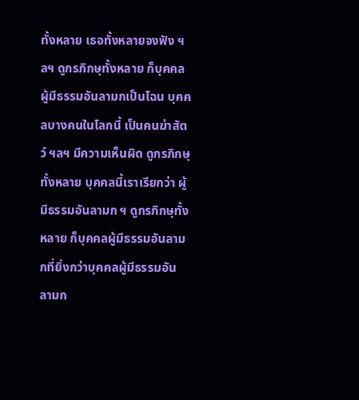ทั้งหลาย เธอทั้งหลายจงฟัง ฯลฯ ดูกรภิกษุทั้งหลาย ก็บุคคลผู้มีธรรมอันลามกเป็นไฉน บุคคลบางคนในโลกนี้ เป็นคนฆ่าสัตว์ ฯลฯ มีความเห็นผิด ดูกรภิกษุทั้งหลาย บุคคลนี้เราเรียกว่า ผู้มีธรรมอันลามก ฯ ดูกรภิกษุทั้งหลาย ก็บุคคลผู้มีธรรมอันลามกที่ยิ่งกว่าบุคคลผู้มีธรรมอัน ลามก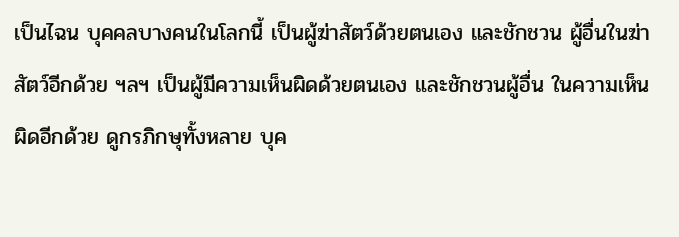เป็นไฉน บุคคลบางคนในโลกนี้ เป็นผู้ฆ่าสัตว์ด้วยตนเอง และชักชวน ผู้อื่นในฆ่าสัตว์อีกด้วย ฯลฯ เป็นผู้มีความเห็นผิดด้วยตนเอง และชักชวนผู้อื่น ในความเห็นผิดอีกด้วย ดูกรภิกษุทั้งหลาย บุค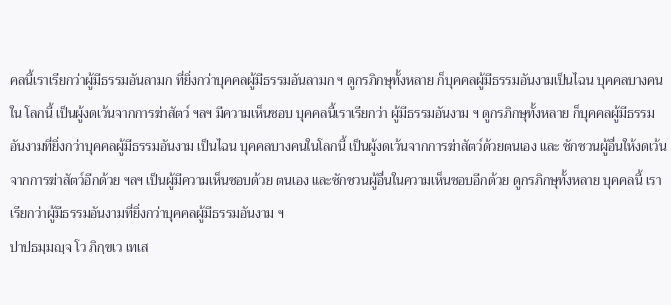คลนี้เราเรียกว่าผู้มีธรรมอันลามก ที่ยิ่งกว่าบุคคลผู้มีธรรมอันลามก ฯ ดูกรภิกษุทั้งหลาย ก็บุคคลผู้มีธรรมอันงามเป็นไฉน บุคคลบางคนใน โลกนี้ เป็นผู้งดเว้นจากการฆ่าสัตว์ ฯลฯ มีความเห็นชอบ บุคคลนี้เราเรียกว่า ผู้มีธรรมอันงาม ฯ ดูกรภิกษุทั้งหลาย ก็บุคคลผู้มีธรรมอันงามที่ยิ่งกว่าบุคคลผู้มีธรรมอันงาม เป็นไฉน บุคคลบางคนในโลกนี้ เป็นผู้งดเว้นจากการฆ่าสัตว์ด้วยตนเอง และ ชักชวนผู้อื่นให้งดเว้นจากการฆ่าสัตว์อีกด้วย ฯลฯ เป็นผู้มีความเห็นชอบด้วย ตนเอง และชักชวนผู้อื่นในความเห็นชอบอีกด้วย ดูกรภิกษุทั้งหลาย บุคคลนี้ เราเรียกว่าผู้มีธรรมอันงามที่ยิ่งกว่าบุคคลผู้มีธรรมอันงาม ฯ
ปาปธมฺมญฺจ โว ภิกฺขเว เทเส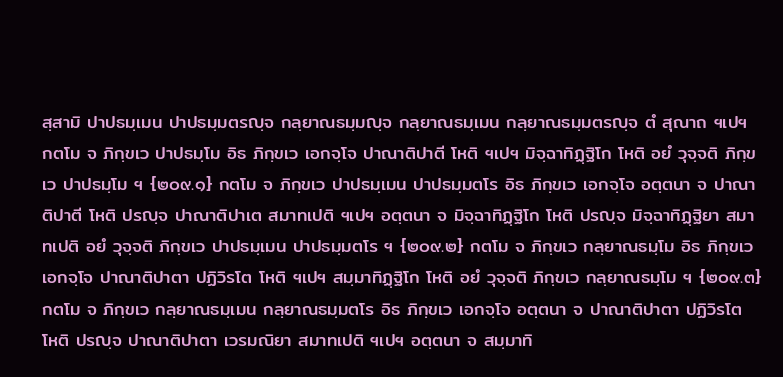สฺสามิ ปาปธมฺเมน ปาปธมฺมตรญฺจ กลฺยาณธมฺมญฺจ กลฺยาณธมฺเมน กลฺยาณธมฺมตรญฺจ ตํ สุณาถ ฯเปฯ กตโม จ ภิกฺขเว ปาปธมฺโม อิธ ภิกฺขเว เอกจฺโจ ปาณาติปาตี โหติ ฯเปฯ มิจฺฉาทิฏฺฐิโก โหติ อยํ วุจฺจติ ภิกฺขเว ปาปธมฺโม ฯ {๒๐๙.๑} กตโม จ ภิกฺขเว ปาปธมฺเมน ปาปธมฺมตโร อิธ ภิกฺขเว เอกจฺโจ อตฺตนา จ ปาณาติปาตี โหติ ปรญฺจ ปาณาติปาเต สมาทเปติ ฯเปฯ อตฺตนา จ มิจฺฉาทิฏฺฐิโก โหติ ปรญฺจ มิจฺฉาทิฏฺฐิยา สมาทเปติ อยํ วุจฺจติ ภิกฺขเว ปาปธมฺเมน ปาปธมฺมตโร ฯ {๒๐๙.๒} กตโม จ ภิกฺขเว กลฺยาณธมฺโม อิธ ภิกฺขเว เอกจฺโจ ปาณาติปาตา ปฏิวิรโต โหติ ฯเปฯ สมฺมาทิฏฺฐิโก โหติ อยํ วุจฺจติ ภิกฺขเว กลฺยาณธมฺโม ฯ {๒๐๙.๓} กตโม จ ภิกฺขเว กลฺยาณธมฺเมน กลฺยาณธมฺมตโร อิธ ภิกฺขเว เอกจฺโจ อตฺตนา จ ปาณาติปาตา ปฏิวิรโต โหติ ปรญฺจ ปาณาติปาตา เวรมณิยา สมาทเปติ ฯเปฯ อตฺตนา จ สมฺมาทิ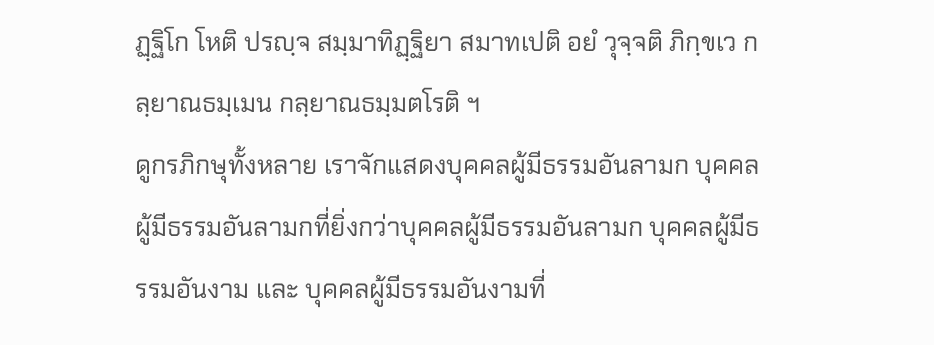ฏฺฐิโก โหติ ปรญฺจ สมฺมาทิฏฺฐิยา สมาทเปติ อยํ วุจฺจติ ภิกฺขเว กลฺยาณธมฺเมน กลฺยาณธมฺมตโรติ ฯ
ดูกรภิกษุทั้งหลาย เราจักแสดงบุคคลผู้มีธรรมอันลามก บุคคล ผู้มีธรรมอันลามกที่ยิ่งกว่าบุคคลผู้มีธรรมอันลามก บุคคลผู้มีธรรมอันงาม และ บุคคลผู้มีธรรมอันงามที่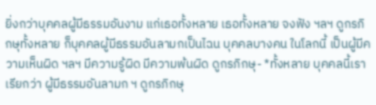ยิ่งกว่าบุคคลผู้มีธรรมอันงาม แก่เธอทั้งหลาย เธอทั้งหลาย จงฟัง ฯลฯ ดูกรภิกษุทั้งหลาย ก็บุคคลผู้มีธรรมอันลามกเป็นไฉน บุคคลบางคน ในโลกนี้ เป็นผู้มีความเห็นผิด ฯลฯ มีความรู้ผิด มีความพ้นผิด ดูกรภิกษุ- *ทั้งหลาย บุคคลนี้เราเรียกว่า ผู้มีธรรมอันลามก ฯ ดูกรภิกษุ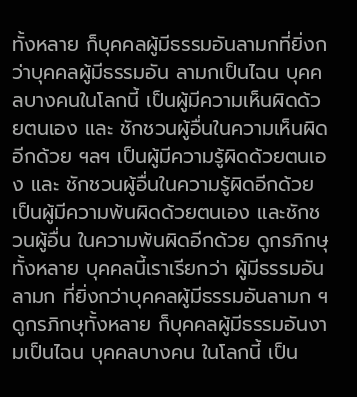ทั้งหลาย ก็บุคคลผู้มีธรรมอันลามกที่ยิ่งกว่าบุคคลผู้มีธรรมอัน ลามกเป็นไฉน บุคคลบางคนในโลกนี้ เป็นผู้มีความเห็นผิดด้วยตนเอง และ ชักชวนผู้อื่นในความเห็นผิดอีกด้วย ฯลฯ เป็นผู้มีความรู้ผิดด้วยตนเอง และ ชักชวนผู้อื่นในความรู้ผิดอีกด้วย เป็นผู้มีความพ้นผิดด้วยตนเอง และชักชวนผู้อื่น ในความพ้นผิดอีกด้วย ดูกรภิกษุทั้งหลาย บุคคลนี้เราเรียกว่า ผู้มีธรรมอันลามก ที่ยิ่งกว่าบุคคลผู้มีธรรมอันลามก ฯ ดูกรภิกษุทั้งหลาย ก็บุคคลผู้มีธรรมอันงามเป็นไฉน บุคคลบางคน ในโลกนี้ เป็น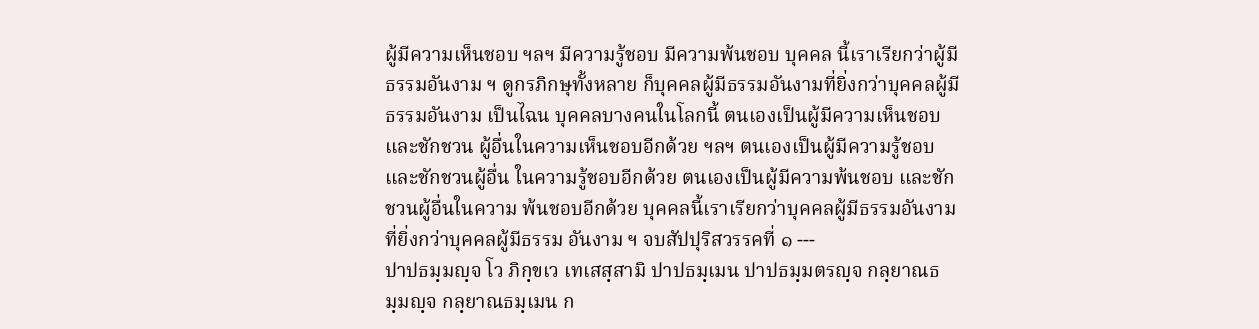ผู้มีความเห็นชอบ ฯลฯ มีความรู้ชอบ มีความพ้นชอบ บุคคล นี้เราเรียกว่าผู้มีธรรมอันงาม ฯ ดูกรภิกษุทั้งหลาย ก็บุคคลผู้มีธรรมอันงามที่ยิ่งกว่าบุคคลผู้มีธรรมอันงาม เป็นไฉน บุคคลบางคนในโลกนี้ ตนเองเป็นผู้มีความเห็นชอบ และชักชวน ผู้อื่นในความเห็นชอบอีกด้วย ฯลฯ ตนเองเป็นผู้มีความรู้ชอบ และชักชวนผู้อื่น ในความรู้ชอบอีกด้วย ตนเองเป็นผู้มีความพ้นชอบ และชักชวนผู้อื่นในความ พ้นชอบอีกด้วย บุคคลนี้เราเรียกว่าบุคคลผู้มีธรรมอันงามที่ยิ่งกว่าบุคคลผู้มีธรรม อันงาม ฯ จบสัปปุริสวรรคที่ ๑ ---
ปาปธมฺมญฺจ โว ภิกฺขเว เทเสสฺสามิ ปาปธมฺเมน ปาปธมฺมตรญฺจ กลฺยาณธมฺมญฺจ กลฺยาณธมฺเมน ก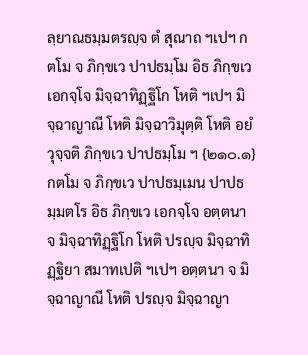ลฺยาณธมฺมตรญฺจ ตํ สุณาถ ฯเปฯ กตโม จ ภิกฺขเว ปาปธมฺโม อิธ ภิกฺขเว เอกจฺโจ มิจฺฉาทิฏฺฐิโก โหติ ฯเปฯ มิจฺฉาญาณี โหติ มิจฺฉาวิมุตฺติ โหติ อยํ วุจฺจติ ภิกฺขเว ปาปธมฺโม ฯ {๒๑๐.๑} กตโม จ ภิกฺขเว ปาปธมฺเมน ปาปธมฺมตโร อิธ ภิกฺขเว เอกจฺโจ อตฺตนา จ มิจฺฉาทิฏฺฐิโก โหติ ปรญฺจ มิจฺฉาทิฏฺฐิยา สมาทเปติ ฯเปฯ อตฺตนา จ มิจฺฉาญาณี โหติ ปรญฺจ มิจฺฉาญา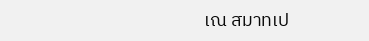เณ สมาทเป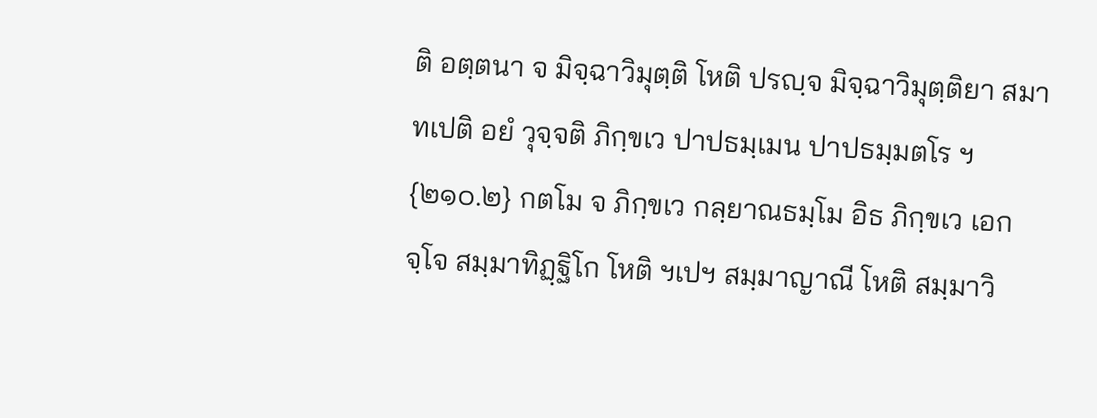ติ อตฺตนา จ มิจฺฉาวิมุตฺติ โหติ ปรญฺจ มิจฺฉาวิมุตฺติยา สมาทเปติ อยํ วุจฺจติ ภิกฺขเว ปาปธมฺเมน ปาปธมฺมตโร ฯ {๒๑๐.๒} กตโม จ ภิกฺขเว กลฺยาณธมฺโม อิธ ภิกฺขเว เอกจฺโจ สมฺมาทิฏฺฐิโก โหติ ฯเปฯ สมฺมาญาณี โหติ สมฺมาวิ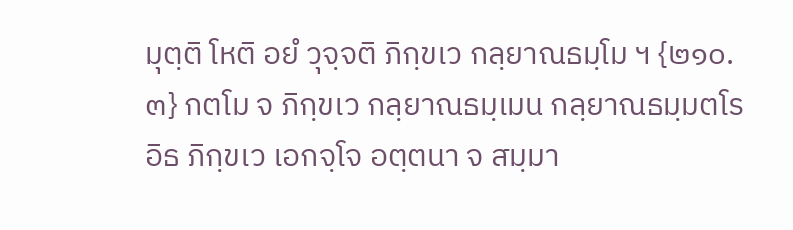มุตฺติ โหติ อยํ วุจฺจติ ภิกฺขเว กลฺยาณธมฺโม ฯ {๒๑๐.๓} กตโม จ ภิกฺขเว กลฺยาณธมฺเมน กลฺยาณธมฺมตโร อิธ ภิกฺขเว เอกจฺโจ อตฺตนา จ สมฺมา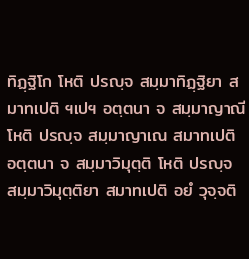ทิฏฺฐิโก โหติ ปรญฺจ สมฺมาทิฏฺฐิยา สมาทเปติ ฯเปฯ อตฺตนา จ สมฺมาญาณี โหติ ปรญฺจ สมฺมาญาเณ สมาทเปติ อตฺตนา จ สมฺมาวิมุตฺติ โหติ ปรญฺจ สมฺมาวิมุตฺติยา สมาทเปติ อยํ วุจฺจติ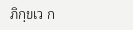ภิกฺขเว ก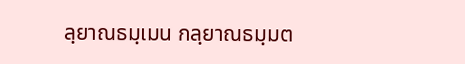ลฺยาณธมฺเมน กลฺยาณธมฺมต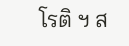โรติ ฯ ส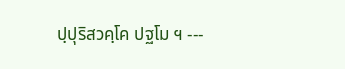ปฺปุริสวคฺโค ปฐโม ฯ ---